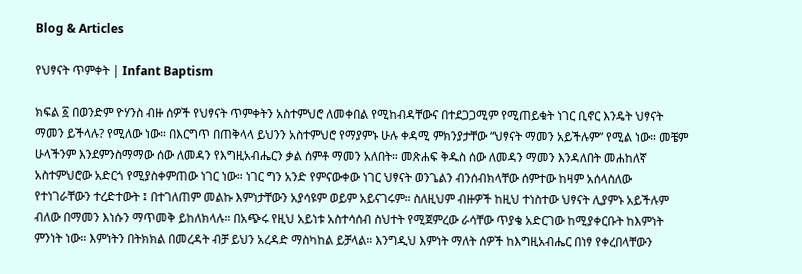Blog & Articles

የህፃናት ጥምቀት | Infant Baptism

ክፍል ፩ በወንድም ዮሃንስ ብዙ ሰዎች የህፃናት ጥምቀትን አስተምህሮ ለመቀበል የሚከብዳቸውና በተደጋጋሚም የሚጠይቁት ነገር ቢኖር እንዴት ህፃናት ማመን ይችላሉ? የሚለው ነው። በእርግጥ በጠቅላላ ይህንን አስተምህሮ የማያምኑ ሁሉ ቀዳሚ ምክንያታቸው “ህፃናት ማመን አይችሉም” የሚል ነው። መቼም ሁላችንም እንደምንስማማው ሰው ለመዳን የእግዚአብሔርን ቃል ሰምቶ ማመን አለበት። መጽሐፍ ቅዱስ ሰው ለመዳን ማመን እንዳለበት መሐከለኛ አስተምህሮው አድርጎ የሚያስቀምጠው ነገር ነው። ነገር ግን አንድ የምናውቀው ነገር ህፃናት ወንጌልን ብንሰብክላቸው ሰምተው ከዛም አሰላስለው የተነገራቸውን ተረድተውት ፤ በተገለጠም መልኩ እምነታቸውን አያሳዩም ወይም አይናገሩም። ስለዚህም ብዙዎች ከዚህ ተነስተው ህፃናት ሊያምኑ አይችሉም ብለው በማመን እነሱን ማጥመቅ ይከለክላሉ። በአጭሩ የዚህ አይነቱ አስተሳሰብ ስህተት የሚጀምረው ራሳቸው ጥያቄ አድርገው ከሚያቀርቡት ከእምነት ምንነት ነው። እምነትን በትክክል በመረዳት ብቻ ይህን አረዳድ ማስካከል ይቻላል። እንግዲህ እምነት ማለት ሰዎች ከእግዚአብሔር በነፃ የቀረበላቸውን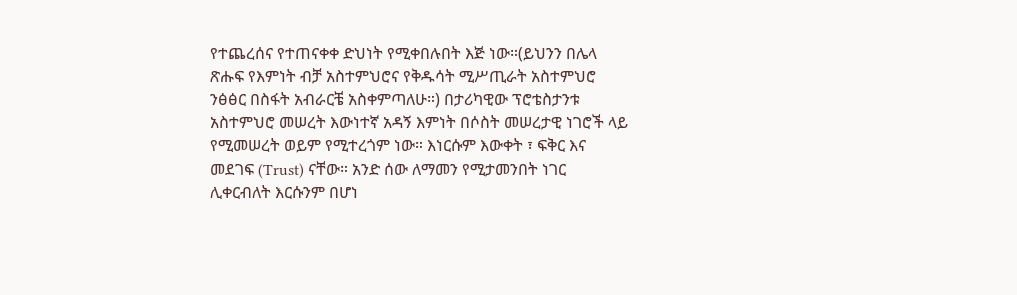የተጨረሰና የተጠናቀቀ ድህነት የሚቀበሉበት እጅ ነው።(ይህንን በሌላ ጽሑፍ የእምነት ብቻ አስተምህሮና የቅዱሳት ሚሥጢራት አስተምህሮ ንፅፅር በስፋት አብራርቼ አስቀምጣለሁ።) በታሪካዊው ፕሮቴስታንቱ አስተምህሮ መሠረት እውነተኛ አዳኝ እምነት በሶስት መሠረታዊ ነገሮች ላይ የሚመሠረት ወይም የሚተረጎም ነው። እነርሱም እውቀት ፣ ፍቅር እና መደገፍ (Trust) ናቸው። አንድ ሰው ለማመን የሚታመንበት ነገር ሊቀርብለት እርሱንም በሆነ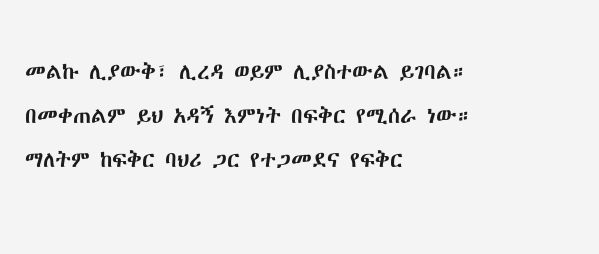መልኩ ሊያውቅ፣ ሊረዳ ወይም ሊያስተውል ይገባል። በመቀጠልም ይህ አዳኝ እምነት በፍቅር የሚሰራ ነው። ማለትም ከፍቅር ባህሪ ጋር የተጋመደና የፍቅር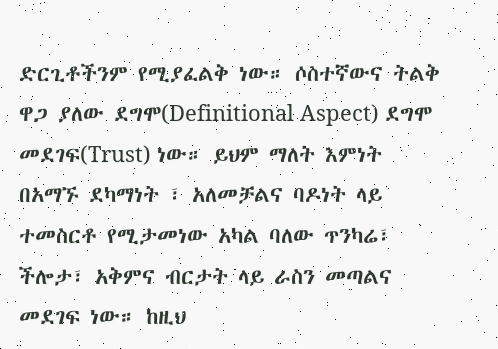ድርጊቶችንም የሚያፈልቅ ነው። ሶስተኛውና ትልቅ ዋጋ ያለው ደግሞ(Definitional Aspect) ደግሞ መደገፍ(Trust) ነው። ይህም ማለት እምነት በአማኙ ደካማነት ፣ አለመቻልና ባዶነት ላይ ተመስርቶ የሚታመነው አካል ባለው ጥንካሬ፣ ችሎታ፣ አቅምና ብርታት ላይ ራስን መጣልና መደገፍ ነው። ከዚህ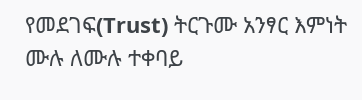የመደገፍ(Trust) ትርጉሙ አንፃር እምነት ሙሉ ለሙሉ ተቀባይ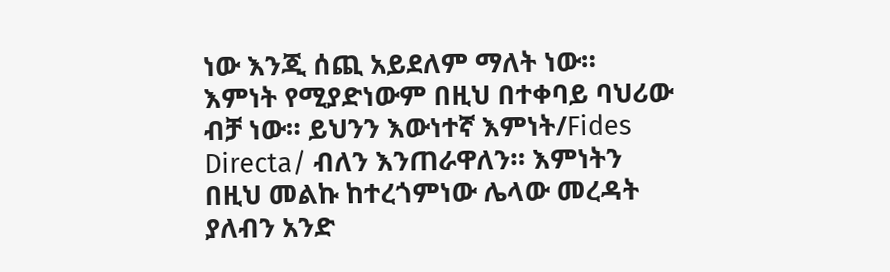ነው እንጂ ሰጪ አይደለም ማለት ነው። እምነት የሚያድነውም በዚህ በተቀባይ ባህሪው ብቻ ነው። ይህንን እውነተኛ እምነት/Fides Directa/ ብለን እንጠራዋለን። እምነትን በዚህ መልኩ ከተረጎምነው ሌላው መረዳት ያለብን አንድ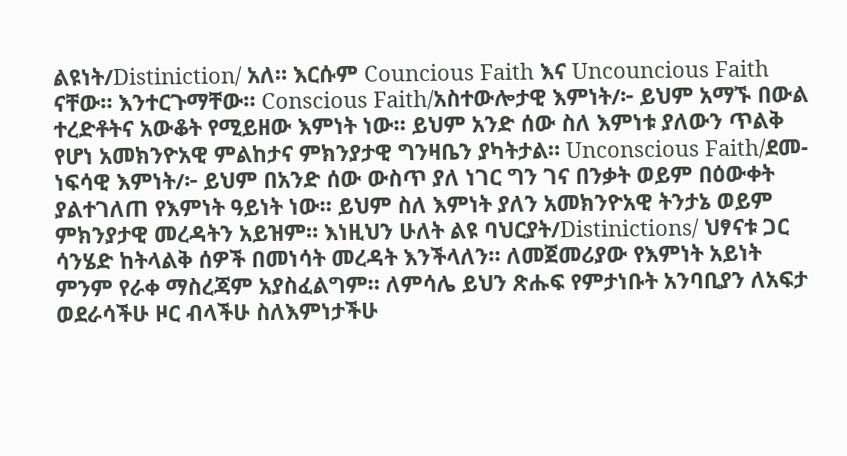ልዩነት/Distiniction/ አለ። እርሱም Councious Faith እና Uncouncious Faith ናቸው። እንተርጉማቸው። Conscious Faith/አስተውሎታዊ እምነት/፦ ይህም አማኙ በውል ተረድቶትና አውቆት የሚይዘው እምነት ነው። ይህም አንድ ሰው ስለ እምነቱ ያለውን ጥልቅ የሆነ አመክንዮአዊ ምልከታና ምክንያታዊ ግንዛቤን ያካትታል። Unconscious Faith/ደመ-ነፍሳዊ እምነት/፦ ይህም በአንድ ሰው ውስጥ ያለ ነገር ግን ገና በንቃት ወይም በዕውቀት ያልተገለጠ የእምነት ዓይነት ነው። ይህም ስለ እምነት ያለን አመክንዮአዊ ትንታኔ ወይም ምክንያታዊ መረዳትን አይዝም። እነዚህን ሁለት ልዩ ባህርያት/Distinictions/ ህፃናቱ ጋር ሳንሄድ ከትላልቅ ሰዎች በመነሳት መረዳት እንችላለን። ለመጀመሪያው የእምነት አይነት ምንም የራቀ ማስረጃም አያስፈልግም። ለምሳሌ ይህን ጽሑፍ የምታነቡት አንባቢያን ለአፍታ ወደራሳችሁ ዞር ብላችሁ ስለእምነታችሁ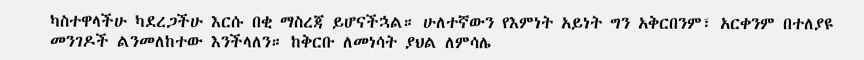ካስተዋላችሁ ካደረጋችሁ እርሱ በቂ ማስረጃ ይሆናችኋል። ሁለተኛውን የእምነት አይነት ግን አቅርበንም፣ አርቀንም በተለያዩ መንገዶች ልንመለከተው እንችላለን። ከቅርቡ ለመነሳት ያህል ለምሳሌ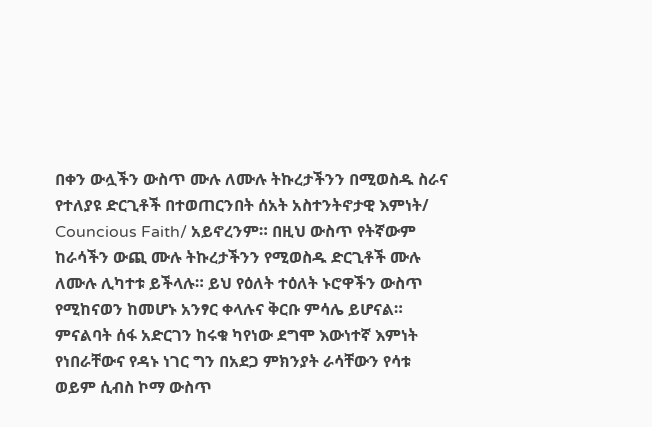በቀን ውሏችን ውስጥ ሙሉ ለሙሉ ትኩረታችንን በሚወስዱ ስራና የተለያዩ ድርጊቶች በተወጠርንበት ሰአት አስተንትኖታዊ እምነት/ Councious Faith/ አይኖረንም። በዚህ ውስጥ የትኛውም ከራሳችን ውጪ ሙሉ ትኩረታችንን የሚወስዱ ድርጊቶች ሙሉ ለሙሉ ሊካተቱ ይችላሉ። ይህ የዕለት ተዕለት ኑሮዋችን ውስጥ የሚከናወን ከመሆኑ አንፃር ቀላሉና ቅርቡ ምሳሌ ይሆናል። ምናልባት ሰፋ አድርገን ከሩቁ ካየነው ደግሞ እውነተኛ እምነት የነበራቸውና የዳኑ ነገር ግን በአደጋ ምክንያት ራሳቸውን የሳቱ ወይም ሲብስ ኮማ ውስጥ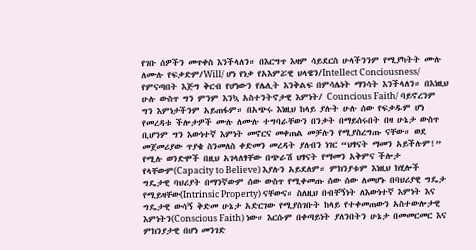የገቡ ሰዎችን መጥቀስ እንችላለን። በእርግጥ እዛም ሳይደርስ ሁላችንንም የሚያካትት ሙሉ ለሙሉ የፍቃድም/Will/ ሆነ የነቃ የአእምሯዊ ህላዌን/Intellect Conciousness/ የምናጣበት እጅግ ቅርብ የሆነውን የሌሊት እንቅልፍ በምሳሌነት ማንሳት እንችላለን። በእነዚህ ሁሉ ውስጥ ግን ምንም እንኳ አስተንትኖታዊ እምነት/ Councious Faith/ ባይኖረንም ግን እምነታችንም አይጠፋም። በአጭሩ እነዚህ ከላይ ያሉት ሁሉ ሰው የፍቃዱም ሆነ የመረዳቱ ችሎታዎች ሙሉ ለሙሉ ተግባራቸውን በንቃት በማይሰሩበት በዛ ሁኔታ ውስጥ ቢሆንም ግን እውነተኛ እምነት መኖርና መቀጠል መቻሉን የሚያስረግጡ ናቸው። ወደ መጀመሪያው ጥያቄ ስንመለስ ቀድመን መረዳት ያለብን ነገር “ህፃናት ማመን አይችሉም!” የሚሉ ወንድሞች በዚህ አገላለፃቸው በጭራሽ ህፃናት የማመን አቅምና ችሎታ የላቸውም(Capacity to Believe) እያሉን አይደለም። ምክንያቱም እነዚህ ክሂሎች ግዴታዊ ባህሪያት በማንኛውም ሰው ውስጥ የሚቀመጡ ሰው ሰው ለመሆኑ በባህሪያዊ ግዴታ የሚይዛቸው(Intrinsic Property) ናቸውና። ስለዚህ በብቸኝነት ለእውነተኛ እምነት እና ግዴታዊ ውሳኝ ቅድመ ሁኔታ አድርገው የሚያስገቡት ከላይ የተቀመጠውን አስተውሎታዊ እምነትን(Conscious Faith) ነው። እርሱም በቀጣይነት ያለንበትን ሁኔታ በመመርመር እና ምክንያታዊ በሆነ መንገድ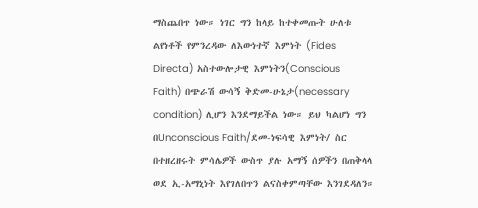ማስጨበጥ ነው። ነገር ግን ከላይ ከተቀመጡት ሁለቱ ልየነቶች የምንረዳው ለእውነተኛ እምነት (Fides Directa) አስተውሎታዊ እምነትን(Conscious Faith) በጭራሽ ውሳኝ ቅድመ-ሁኔታ(necessary condition) ሊሆን እንደማይችል ነው። ይህ ካልሆነ ግን በUnconscious Faith/ደመ-ነፍሳዊ እምነት/ ስር በተዘረዘሩት ምሳሌዎች ውስጥ ያሉ አማኝ ሰዎችን በጠቅላላ ወደ ኢ-አማኒነት እየገለበጥን ልናስቀምጣቸው እንገደዳለን።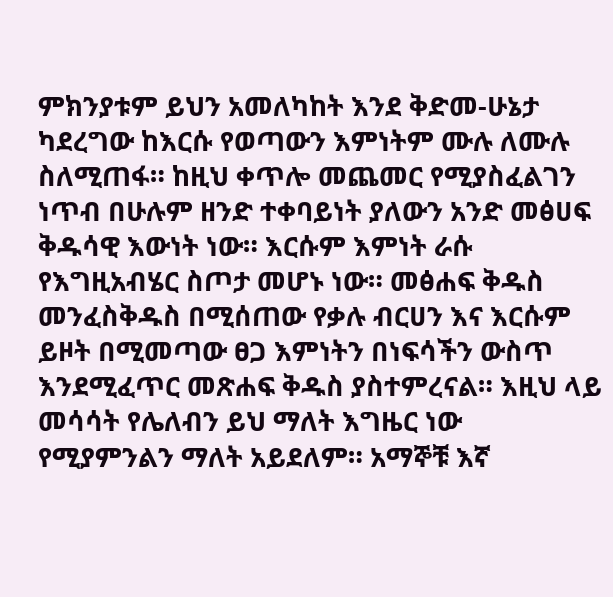ምክንያቱም ይህን አመለካከት እንደ ቅድመ-ሁኔታ ካደረግው ከእርሱ የወጣውን እምነትም ሙሉ ለሙሉ ስለሚጠፋ። ከዚህ ቀጥሎ መጨመር የሚያስፈልገን ነጥብ በሁሉም ዘንድ ተቀባይነት ያለውን አንድ መፅሀፍ ቅዱሳዊ እውነት ነው። እርሱም እምነት ራሱ የእግዚአብሄር ስጦታ መሆኑ ነው። መፅሐፍ ቅዱስ መንፈስቅዱስ በሚሰጠው የቃሉ ብርሀን እና እርሱም ይዞት በሚመጣው ፀጋ እምነትን በነፍሳችን ውስጥ እንደሚፈጥር መጽሐፍ ቅዱስ ያስተምረናል። እዚህ ላይ መሳሳት የሌለብን ይህ ማለት እግዜር ነው የሚያምንልን ማለት አይደለም። አማኞቹ እኛ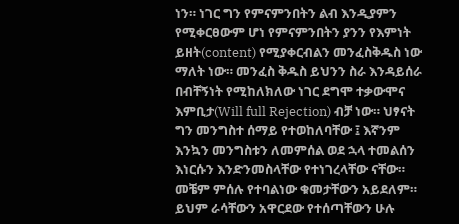ነን። ነገር ግን የምናምንበትን ልብ እንዲያምን የሚቀርፀውም ሆነ የምናምንበትን ያንን የእምነት ይዘት(content) የሚያቀርብልን መንፈስቅዱስ ነው ማለት ነው። መንፈስ ቅዱስ ይህንን ስራ እንዳይሰራ በብቸኝነት የሚከለክለው ነገር ደግሞ ተቃውሞና እምቢታ(Will full Rejection) ብቻ ነው። ህፃናት ግን መንግስተ ሰማይ የተወከለባቸው ፤ እኛንም እንኳን መንግስቱን ለመምሰል ወደ ኋላ ተመልሰን እነርሱን እንድንመስላቸው የተነገረላቸው ናቸው። መቼም ምሰሉ የተባልነው ቁመታቸውን አይደለም። ይህም ራሳቸውን አዋርደው የተሰጣቸውን ሁሉ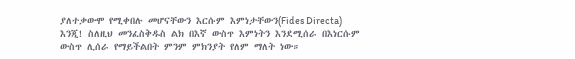ያለተቃውሞ የሚቀበሉ መሆናቸውን እርሱም እምነታቸውን(Fides Directa) እንጂ! ስለዚህ መንፈስቅዱስ ልክ በእኛ ውስጥ እምነትን እንደሚሰራ በእነርሱም ውስጥ ሊሰራ የማይችልበት ምንም ምክንያት የለም ማለት ነው።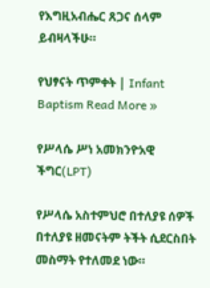የእግዚአብሔር ጸጋና ሰላም ይብዛላችሁ።

የህፃናት ጥምቀት | Infant Baptism Read More »

የሥላሴ ሥነ አመክንዮአዊ ችግር(LPT)

የሥላሴ አስተምህሮ በተለያዩ ሰዎች በተለያዩ ዘመናትም ትችት ሲደርስበት መስማት የተለመደ ነው።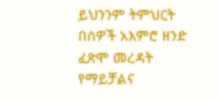ይህንንም ትምህርት በሰዎች አእምሮ ዘንድ ፈጽሞ መረዳት የማይቻልና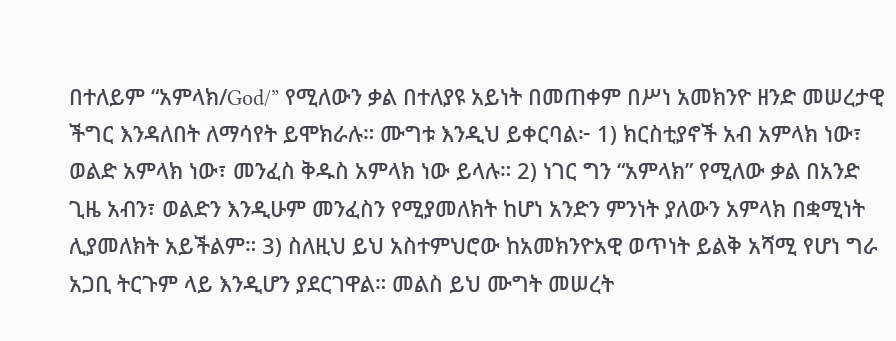በተለይም “አምላክ/God/” የሚለውን ቃል በተለያዩ አይነት በመጠቀም በሥነ አመክንዮ ዘንድ መሠረታዊ ችግር እንዳለበት ለማሳየት ይሞክራሉ። ሙግቱ እንዲህ ይቀርባል፦ 1) ክርስቲያኖች አብ አምላክ ነው፣ ወልድ አምላክ ነው፣ መንፈስ ቅዱስ አምላክ ነው ይላሉ። 2) ነገር ግን “አምላክ” የሚለው ቃል በአንድ ጊዜ አብን፣ ወልድን እንዲሁም መንፈስን የሚያመለክት ከሆነ አንድን ምንነት ያለውን አምላክ በቋሚነት ሊያመለክት አይችልም። 3) ስለዚህ ይህ አስተምህሮው ከአመክንዮአዊ ወጥነት ይልቅ አሻሚ የሆነ ግራ አጋቢ ትርጉም ላይ እንዲሆን ያደርገዋል። መልስ ይህ ሙግት መሠረት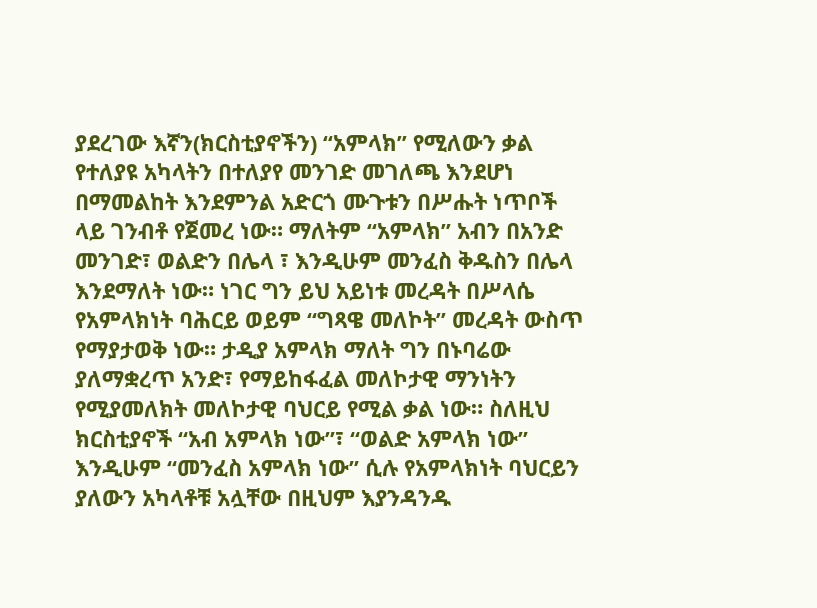ያደረገው እኛን(ክርስቲያኖችን) “አምላክ” የሚለውን ቃል የተለያዩ አካላትን በተለያየ መንገድ መገለጫ እንደሆነ በማመልከት እንደምንል አድርጎ ሙጉቱን በሥሑት ነጥቦች ላይ ገንብቶ የጀመረ ነው። ማለትም “አምላክ” አብን በአንድ መንገድ፣ ወልድን በሌላ ፣ እንዲሁም መንፈስ ቅዱስን በሌላ እንደማለት ነው። ነገር ግን ይህ አይነቱ መረዳት በሥላሴ የአምላክነት ባሕርይ ወይም “ግጻዌ መለኮት” መረዳት ውስጥ የማያታወቅ ነው። ታዲያ አምላክ ማለት ግን በኑባሬው ያለማቋረጥ አንድ፣ የማይከፋፈል መለኮታዊ ማንነትን የሚያመለክት መለኮታዊ ባህርይ የሚል ቃል ነው። ስለዚህ ክርስቲያኖች “አብ አምላክ ነው”፣ “ወልድ አምላክ ነው” እንዲሁም “መንፈስ አምላክ ነው” ሲሉ የአምላክነት ባህርይን ያለውን አካላቶቹ አሏቸው በዚህም እያንዳንዱ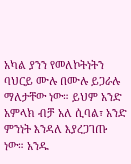አካል ያንን የመለኮትነትን ባህርይ ሙሉ በሙሉ ይጋራሉ ማለታቸው ነው። ይህም አንድ አምላክ ብቻ አለ ሲባል፣ አንድ ምንነት እንዳለ እያረጋገጡ ነው። አንዱ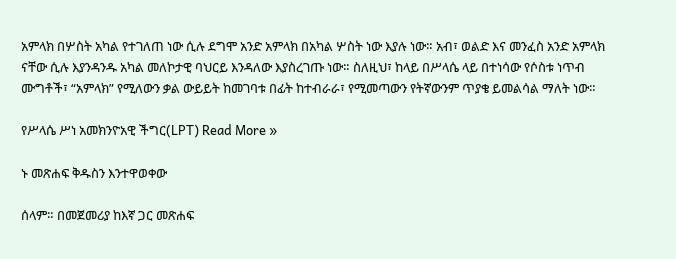አምላክ በሦስት አካል የተገለጠ ነው ሲሉ ደግሞ አንድ አምላክ በአካል ሦስት ነው እያሉ ነው። አብ፣ ወልድ እና መንፈስ አንድ አምላክ ናቸው ሲሉ እያንዳንዱ አካል መለኮታዊ ባህርይ እንዳለው እያስረገጡ ነው። ስለዚህ፣ ከላይ በሥላሴ ላይ በተነሳው የሶስቱ ነጥብ ሙግቶች፣ “አምላክ” የሚለውን ቃል ውይይት ከመገባቱ በፊት ከተብራራ፣ የሚመጣውን የትኛውንም ጥያቄ ይመልሳል ማለት ነው።

የሥላሴ ሥነ አመክንዮአዊ ችግር(LPT) Read More »

ኑ መጽሐፍ ቅዱስን እንተዋወቀው

ሰላም። በመጀመሪያ ከእኛ ጋር መጽሐፍ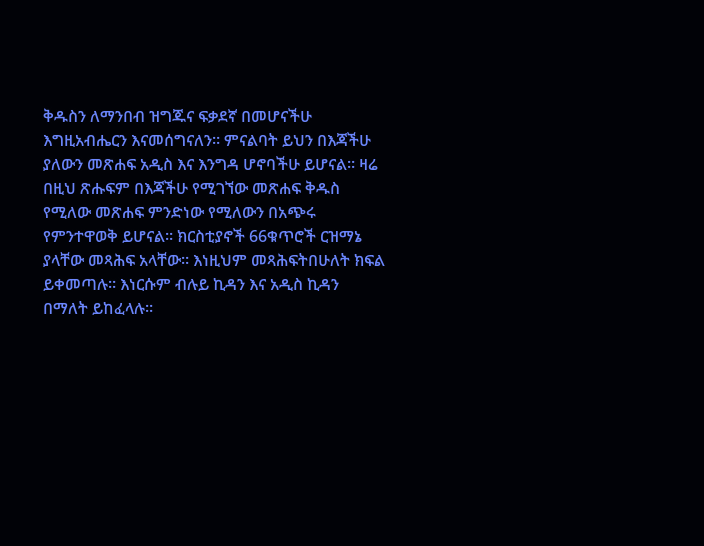ቅዱስን ለማንበብ ዝግጁና ፍቃደኛ በመሆናችሁ እግዚአብሔርን እናመሰግናለን። ምናልባት ይህን በእጃችሁ ያለውን መጽሐፍ አዲስ እና እንግዳ ሆኖባችሁ ይሆናል። ዛሬ በዚህ ጽሑፍም በእጃችሁ የሚገኘው መጽሐፍ ቅዱስ የሚለው መጽሐፍ ምንድነው የሚለውን በአጭሩ የምንተዋወቅ ይሆናል። ክርስቲያኖች 66ቁጥሮች ርዝማኔ ያላቸው መጻሕፍ አላቸው። እነዚህም መጻሕፍትበሁለት ክፍል ይቀመጣሉ። እነርሱም ብሉይ ኪዳን እና አዲስ ኪዳን በማለት ይከፈላሉ።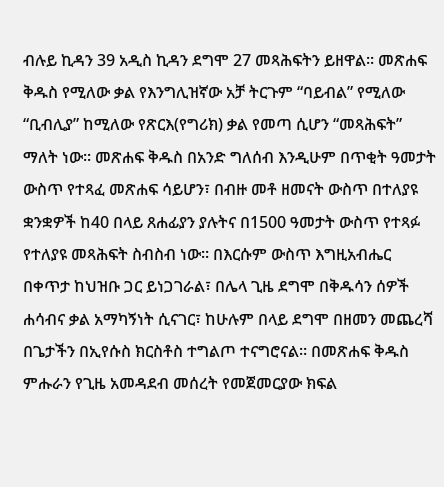ብሉይ ኪዳን 39 አዲስ ኪዳን ደግሞ 27 መጻሕፍትን ይዘዋል። መጽሐፍ ቅዱስ የሚለው ቃል የእንግሊዝኛው አቻ ትርጉም “ባይብል” የሚለው “ቢብሊያ” ከሚለው የጽርእ(የግሪክ) ቃል የመጣ ሲሆን “መጻሕፍት” ማለት ነው፡፡ መጽሐፍ ቅዱስ በአንድ ግለሰብ እንዲሁም በጥቂት ዓመታት ውስጥ የተጻፈ መጽሐፍ ሳይሆን፣ በብዙ መቶ ዘመናት ውስጥ በተለያዩ ቋንቋዎች ከ40 በላይ ጸሐፊያን ያሉትና በ1500 ዓመታት ውስጥ የተጻፉ የተለያዩ መጻሕፍት ስብስብ ነው፡፡ በእርሱም ውስጥ እግዚአብሔር በቀጥታ ከህዝቡ ጋር ይነጋገራል፣ በሌላ ጊዜ ደግሞ በቅዱሳን ሰዎች ሐሳብና ቃል አማካኝነት ሲናገር፣ ከሁሉም በላይ ደግሞ በዘመን መጨረሻ በጌታችን በኢየሱስ ክርስቶስ ተግልጦ ተናግሮናል። በመጽሐፍ ቅዱስ ምሑራን የጊዜ አመዳደብ መሰረት የመጀመርያው ክፍል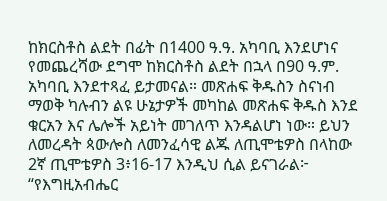ከክርስቶስ ልደት በፊት በ1400 ዓ.ዓ. አካባቢ እንደሆነና የመጨረሻው ደግሞ ከክርስቶስ ልደት በኋላ በ90 ዓ.ም. አካባቢ እንደተጻፈ ይታመናል። መጽሐፍ ቅዱስን ስናነብ ማወቅ ካሉብን ልዩ ሁኔታዎች መካከል መጽሐፍ ቅዱስ እንደ ቁርአን እና ሌሎች አይነት መገለጥ እንዳልሆነ ነው። ይህን ለመረዳት ጳውሎስ ለመንፈሳዊ ልጁ ለጢሞቴዎስ በላከው 2ኛ ጢሞቴዎስ 3፥16-17 እንዲህ ሲል ይናገራል፦ “የእግዚአብሔር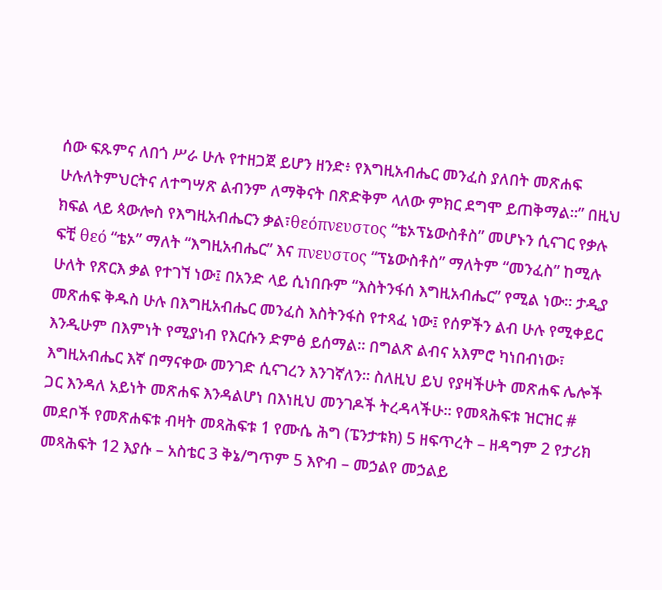ሰው ፍጹምና ለበጎ ሥራ ሁሉ የተዘጋጀ ይሆን ዘንድ፥ የእግዚአብሔር መንፈስ ያለበት መጽሐፍ ሁሉለትምህርትና ለተግሣጽ ልብንም ለማቅናት በጽድቅም ላለው ምክር ደግሞ ይጠቅማል።” በዚህ ክፍል ላይ ጳውሎስ የእግዚአብሔርን ቃል፣θεόπνευστος “ቴኦፕኔውስቶስ” መሆኑን ሲናገር የቃሉ ፍቺ θεό “ቴኦ” ማለት “እግዚአብሔር” እና πνευστος “ፕኔውስቶስ” ማለትም “መንፈስ” ከሚሉ ሁለት የጽርእ ቃል የተገኘ ነው፤ በአንድ ላይ ሲነበቡም “እስትንፋሰ እግዚአብሔር” የሚል ነው። ታዲያ መጽሐፍ ቅዱስ ሁሉ በእግዚአብሔር መንፈስ እስትንፋስ የተጻፈ ነው፤ የሰዎችን ልብ ሁሉ የሚቀይር እንዲሁም በእምነት የሚያነብ የእርሱን ድምፅ ይሰማል። በግልጽ ልብና አእምሮ ካነበብነው፣ እግዚአብሔር እኛ በማናቀው መንገድ ሲናገረን እንገኛለን። ስለዚህ ይህ የያዛችሁት መጽሐፍ ሌሎች ጋር እንዳለ አይነት መጽሐፍ እንዳልሆነ በእነዚህ መንገዶች ትረዳላችሁ። የመጻሕፍቱ ዝርዝር # መደቦች የመጽሐፍቱ ብዛት መጻሕፍቱ 1 የሙሴ ሕግ (ፔንታቱክ) 5 ዘፍጥረት – ዘዳግም 2 የታሪክ መጻሕፍት 12 እያሱ – አስቴር 3 ቅኔ/ግጥም 5 እዮብ – መኃልየ መኃልይ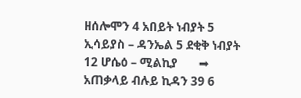ዘሰሎሞን 4 አበይት ነብያት 5 ኢሳይያስ – ዳንኤል 5 ደቂቅ ነብያት 12 ሆሴዕ – ሚልኪያ       ➡ አጠቃላይ ብሉይ ኪዳን 39 6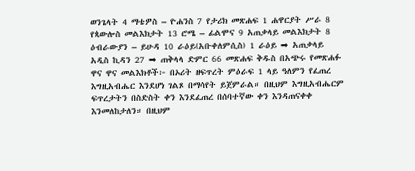ወንጌላት 4 ማቴዎስ – ዮሐንስ 7 የታሪክ መጽሐፍ 1 ሐዋርያት ሥራ 8 የጳውሎስ መልእክታት 13 ሮሜ – ፊልሞና 9 አጠቃላይ መልእክታት 8 ዕብራውያን – ይሁዳ 10 ራዕይ(አቡቀለምሲስ) 1 ራዕይ ➡ አጠቃላይ አዲስ ኪዳን 27 ➡ ጠቅላላ ድምር 66 መጽሐፍ ቅዱስ በአጭሩ የመጽሐፉ ዋና ዋና መልእክቶች፦ በኦሪት ዘፍጥረት ምዕራፍ 1 ላይ ዓለምን የፈጠረ እግዚአብሔር እንደሆነ ገልጾ በማሳየት ይጀምራል። በዚህም እግዚአብሔርም ፍጥረታትን በስድስት ቀን እንደፈጠረ በሰባተኛው ቀን እንዳጠናቀቀ እንመለከታለን። በዚህም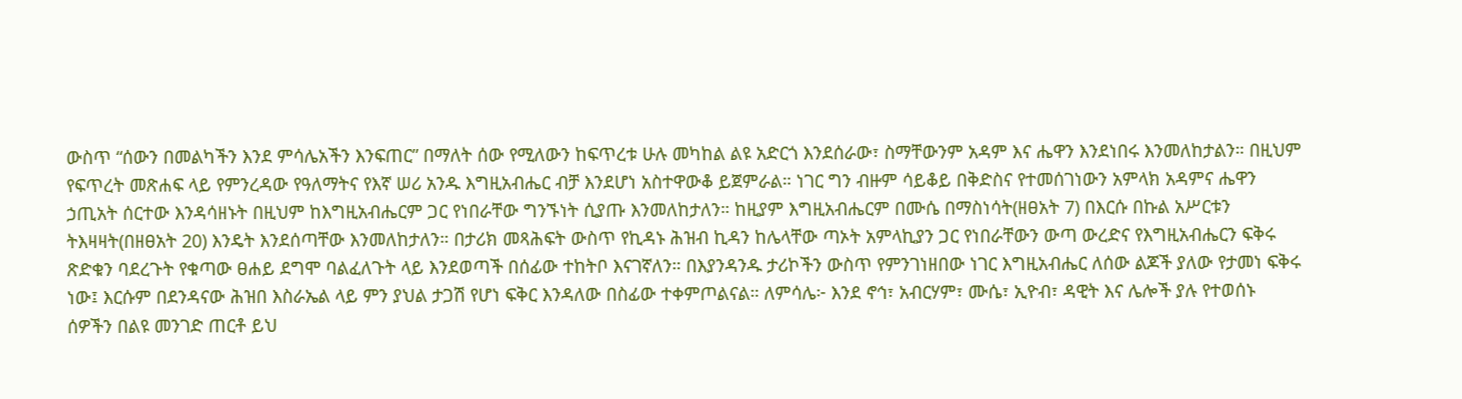ውስጥ “ሰውን በመልካችን እንደ ምሳሌአችን እንፍጠር” በማለት ሰው የሚለውን ከፍጥረቱ ሁሉ መካከል ልዩ አድርጎ እንደሰራው፣ ስማቸውንም አዳም እና ሔዋን እንደነበሩ እንመለከታልን። በዚህም የፍጥረት መጽሐፍ ላይ የምንረዳው የዓለማትና የእኛ ሠሪ አንዱ እግዚአብሔር ብቻ እንደሆነ አስተዋውቆ ይጀምራል። ነገር ግን ብዙም ሳይቆይ በቅድስና የተመሰገነውን አምላክ አዳምና ሔዋን ኃጢአት ሰርተው እንዳሳዘኑት በዚህም ከእግዚአብሔርም ጋር የነበራቸው ግንኙነት ሲያጡ እንመለከታለን። ከዚያም እግዚአብሔርም በሙሴ በማስነሳት(ዘፀአት 7) በእርሱ በኩል አሥርቱን ትእዛዛት(በዘፀአት 20) እንዴት እንደሰጣቸው እንመለከታለን። በታሪክ መጻሕፍት ውስጥ የኪዳኑ ሕዝብ ኪዳን ከሌላቸው ጣኦት አምላኪያን ጋር የነበራቸውን ውጣ ውረድና የእግዚአብሔርን ፍቅሩ ጽድቁን ባደረጉት የቁጣው ፀሐይ ደግሞ ባልፈለጉት ላይ እንደወጣች በሰፊው ተከትቦ እናገኛለን። በእያንዳንዱ ታሪኮችን ውስጥ የምንገነዘበው ነገር እግዚአብሔር ለሰው ልጆች ያለው የታመነ ፍቅሩ ነው፤ እርሱም በደንዳናው ሕዝበ እስራኤል ላይ ምን ያህል ታጋሽ የሆነ ፍቅር እንዳለው በስፊው ተቀምጦልናል። ለምሳሌ፦ እንደ ኖኅ፣ አብርሃም፣ ሙሴ፣ ኢዮብ፣ ዳዊት እና ሌሎች ያሉ የተወሰኑ ሰዎችን በልዩ መንገድ ጠርቶ ይህ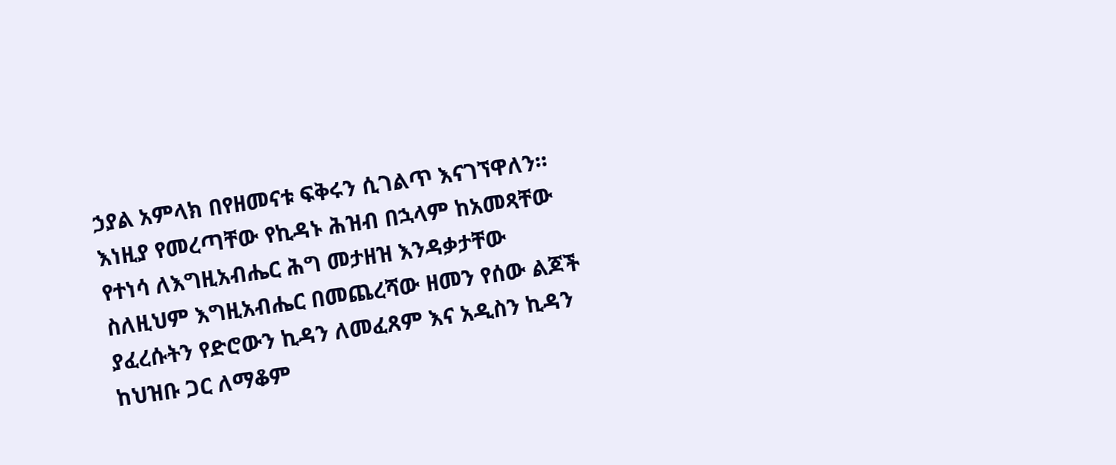ኃያል አምላክ በየዘመናቱ ፍቅሩን ሲገልጥ እናገኘዋለን። እነዚያ የመረጣቸው የኪዳኑ ሕዝብ በኋላም ከአመጻቸው የተነሳ ለእግዚአብሔር ሕግ መታዘዝ እንዳቃታቸው ስለዚህም እግዚአብሔር በመጨረሻው ዘመን የሰው ልጆች ያፈረሱትን የድሮውን ኪዳን ለመፈጸም እና አዲስን ኪዳን ከህዝቡ ጋር ለማቆም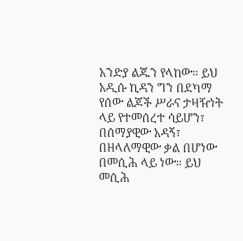አንድያ ልጁን የላከው። ይህ አዲሱ ኪዳን ግን በደካማ የሰው ልጆች ሥራና ታዛዥነት ላይ የተመሰረተ ሳይሆን፣ በሰማያዊው አዳኝ፣ በዘላለማዊው ቃል በሆነው በመሲሕ ላይ ነው። ይህ መሲሕ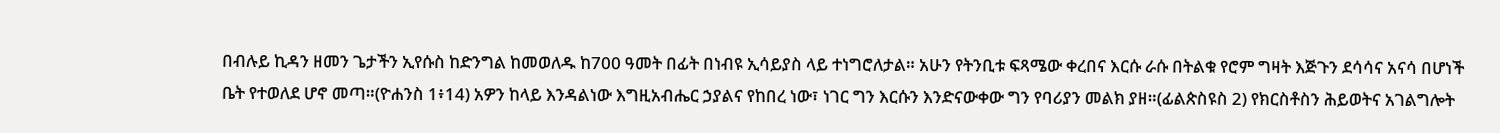በብሉይ ኪዳን ዘመን ጌታችን ኢየሱስ ከድንግል ከመወለዱ ከ700 ዓመት በፊት በነብዩ ኢሳይያስ ላይ ተነግሮለታል። አሁን የትንቢቱ ፍጻሜው ቀረበና እርሱ ራሱ በትልቁ የሮም ግዛት እጅጉን ደሳሳና አናሳ በሆነች ቤት የተወለደ ሆኖ መጣ።(ዮሐንስ 1፥14) አዎን ከላይ እንዳልነው እግዚአብሔር ኃያልና የከበረ ነው፣ ነገር ግን እርሱን እንድናውቀው ግን የባሪያን መልክ ያዘ።(ፊልጵስዩስ 2) የክርስቶስን ሕይወትና አገልግሎት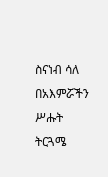ስናነብ ሳለ በአእምሯችን ሥሑት ትርጓሜ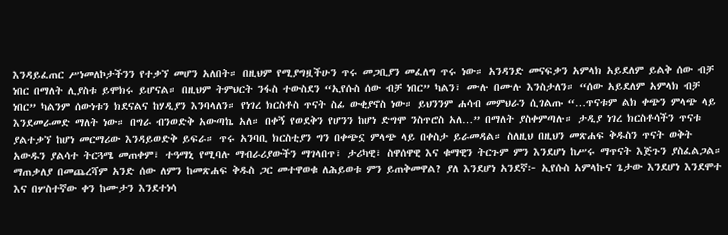እንዳይፈጠር ሥነመለኮታችንን የተቃኘ መሆን አለበት። በዚህም የሚያግዟችሁን ጥሩ መጋቢያን መፈለግ ጥሩ ነው። አንዳንድ መናፍቃን አምላክ አይደለም ይልቅ ሰው ብቻ ነበር በማለት ሊያስቱ ይሞክሩ ይሆናል። በዚህም ትምህርት ንፋስ ተውስደን “ኢየሱስ ሰው ብቻ ነበር” ካልን፣ ሙሉ በሙሉ እንስታለን። “ሰው አይደለም አምላክ ብቻ ነበር” ካልንም ሰውነቱን ክደናልና ከሃዲያን እንባላለን። የነገረ ክርስቶስ ጥናት ስፊ ውቂያኖስ ነው። ይህንንም ሐሳብ መምህራን ሲገልጡ “…ጥናቱም ልክ ቀጭን ምላጭ ላይ እንደመራመድ ማለት ነው። በግራ ብንወድቅ አውጣኬ አለ። በቀኝ የወደቅን የሆንን ከሆነ ድግሞ ንስጥሮስ አለ…” በማለት ያስቀምጣሉ። ታዲያ ነገረ ክርስቶሳችን ጥናቱ ያልተቃኘ ከሆነ መርማሪው እንዳይወድቅ ይፍራ። ጥሩ አንባቢ ክርስቲያን ግን በቀጭኗ ምላጭ ላይ በቀስታ ይራመዳል። ስለዚህ በዚህን መጽሐፍ ቅዱስን ጥናት ወቅት አውዱን ያልሳተ ትርጓሜ መጠቀም፣ ተዓማኒ የሚባሉ ማብራሪያውችን ማገላበጥ፣ ታሪካዊ፣ ስዋሰዋዊ እና ቁማዊን ትርጉም ምን እንደሆነ ከሥሩ ማጥናት እጅጉን ያስፈልጋል።  ማጠቃለያ በመጨረሻም አንድ ሰው ለምን ከመጽሐፍ ቅዱስ ጋር መተዋወቁ ለሕይወቱ ምን ይጠቅመዋል? ያለ እንደሆነ አንደኛ፦ ኢየሱስ አምላኩና ጌታው እንደሆነ እንደሞተ እና በሦስተኛው ቀን ከሙታን እንደተነሳ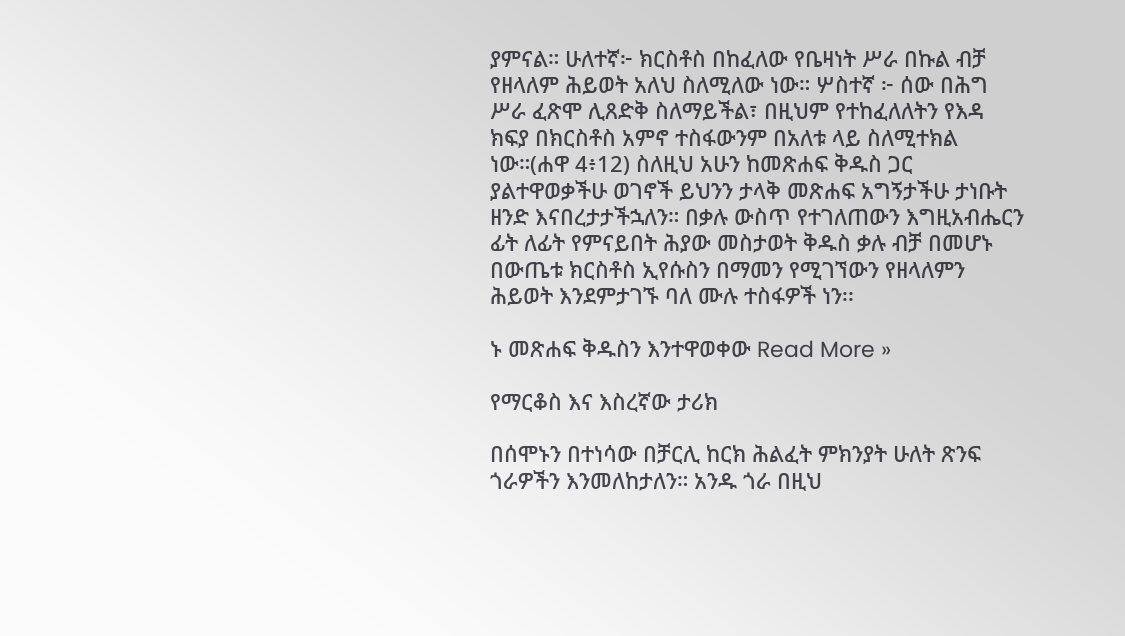ያምናል። ሁለተኛ፦ ክርስቶስ በከፈለው የቤዛነት ሥራ በኩል ብቻ የዘላለም ሕይወት አለህ ስለሚለው ነው። ሦስተኛ ፦ ሰው በሕግ ሥራ ፈጽሞ ሊጸድቅ ስለማይችል፣ በዚህም የተከፈለለትን የእዳ ክፍያ በክርስቶስ አምኖ ተስፋውንም በአለቱ ላይ ስለሚተክል ነው።(ሐዋ 4፥12) ስለዚህ አሁን ከመጽሐፍ ቅዱስ ጋር ያልተዋወቃችሁ ወገኖች ይህንን ታላቅ መጽሐፍ አግኝታችሁ ታነቡት ዘንድ እናበረታታችኋለን። በቃሉ ውስጥ የተገለጠውን እግዚአብሔርን ፊት ለፊት የምናይበት ሕያው መስታወት ቅዱስ ቃሉ ብቻ በመሆኑ በውጤቱ ክርስቶስ ኢየሱስን በማመን የሚገኘውን የዘላለምን ሕይወት እንደምታገኙ ባለ ሙሉ ተስፋዎች ነን፡፡

ኑ መጽሐፍ ቅዱስን እንተዋወቀው Read More »

የማርቆስ እና እስረኛው ታሪክ

በሰሞኑን በተነሳው በቻርሊ ከርክ ሕልፈት ምክንያት ሁለት ጽንፍ ጎራዎችን እንመለከታለን። አንዱ ጎራ በዚህ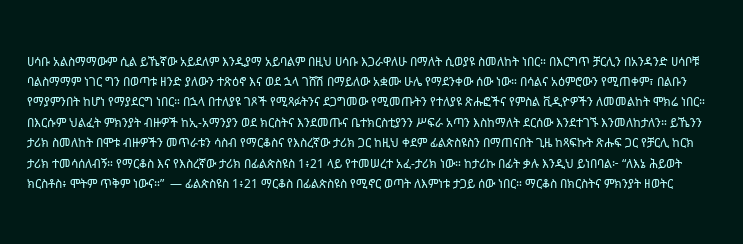ሀሳቡ አልስማማውም ሲል ይኼኛው አይደለም እንዲያማ አይባልም በዚህ ሀሳቡ እጋራዋለሁ በማለት ሲወያዩ ስመለከት ነበር። በእርግጥ ቻርሊን በአንዳንድ ሀሳቦቹ ባልስማማም ነገር ግን በወጣቱ ዘንድ ያለውን ተጽዕኖ እና ወደ ኋላ ገሸሽ በማይለው አቋሙ ሁሌ የማደንቀው ሰው ነው። በሳልና አዕምሮውን የሚጠቀም፣ በልቡን የማያምንበት ከሆነ የማያደርግ ነበር። በኋላ በተለያዩ ገጾች የሚጻፉትንና ደጋግመው የሚመጡትን የተለያዩ ጽሑፎችና የምስል ቪዲዮዎችን ለመመልከት ሞክሬ ነበር። በእርሱም ህልፈት ምክንያት ብዙዎች ከኢ-አማንያን ወደ ክርስትና እንደመጡና ቤተክርስቲያንን ሥፍራ አጣን እስከማለት ደርሰው እንደተገኙ እንመለከታለን። ይኼንን ታሪክ ስመለከት በሞቱ ብዙዎችን መጥራቱን ሳስብ የማርቆስና የእስረኛው ታሪክ ጋር ከዚህ ቀደም ፊልጵስዩስን በማጠናበት ጊዜ ከጻፍኩት ጽሑፍ ጋር የቻርሊ ከርክ ታሪክ ተመሳሰለብኝ። የማርቆስ እና የእስረኛው ታሪክ በፊልጵስዩስ 1፥21 ላይ የተመሠረተ አፈ-ታሪክ ነው። ከታሪኩ በፊት ቃሉ እንዲህ ይነበባል፦ “ለእኔ ሕይወት ክርስቶስ፥ ሞትም ጥቅም ነውና።”  — ፊልጵስዩስ 1፥21 ማርቆስ በፊልጵስዩስ የሚኖር ወጣት ለእምነቱ ታጋይ ሰው ነበር። ማርቆስ በክርስትና ምክንያት ዘወትር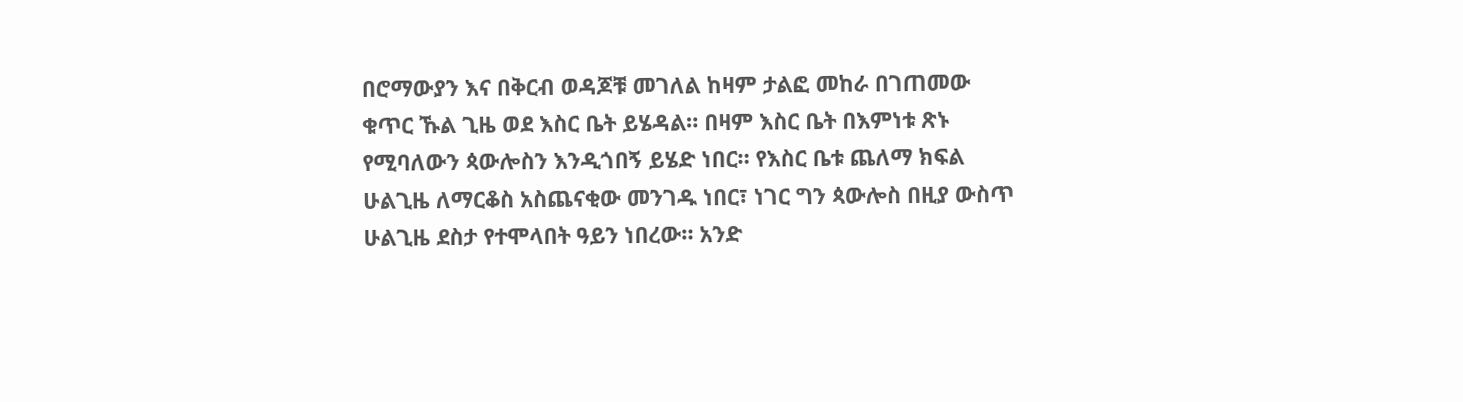በሮማውያን እና በቅርብ ወዳጆቹ መገለል ከዛም ታልፎ መከራ በገጠመው ቁጥር ኹል ጊዜ ወደ እስር ቤት ይሄዳል። በዛም እስር ቤት በእምነቱ ጽኑ የሚባለውን ጳውሎስን እንዲጎበኝ ይሄድ ነበር። የእስር ቤቱ ጨለማ ክፍል ሁልጊዜ ለማርቆስ አስጨናቂው መንገዱ ነበር፣ ነገር ግን ጳውሎስ በዚያ ውስጥ ሁልጊዜ ደስታ የተሞላበት ዓይን ነበረው። አንድ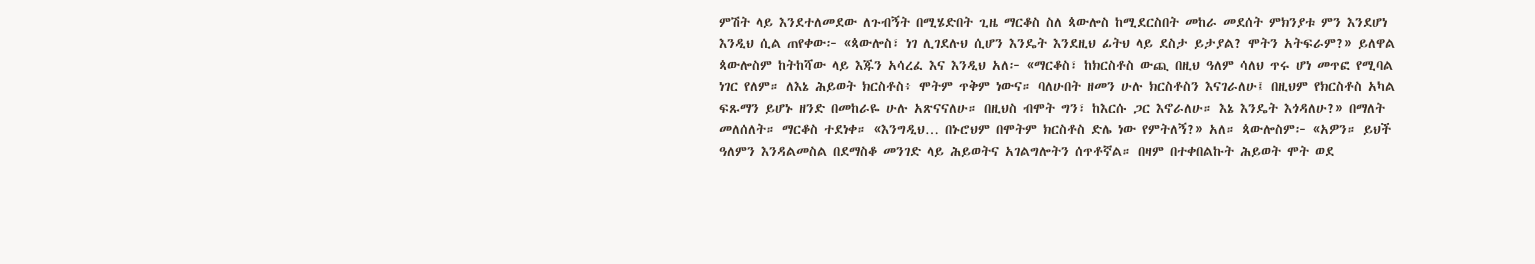ምሽት ላይ እንደተለመደው ለጉብኝት በሚሄድበት ጊዜ ማርቆስ ስለ ጳውሎስ ከሚደርስበት መከራ መደሰት ምክንያቱ ምን እንደሆነ እንዲህ ሲል ጠየቀው፦ «ጳውሎስ፣ ነገ ሊገደሉህ ሲሆን እንዴት እንደዚህ ፊትህ ላይ ደስታ ይታያል? ሞትን አትፍራም?» ይለዋል ጳውሎስም ከትከሻው ላይ እጁን አሳረፈ እና እንዲህ አለ፦ «ማርቆስ፣ ከክርስቶስ ውጪ በዚህ ዓለም ሳለህ ጥሩ ሆነ መጥፎ የሚባል ነገር የለም። ለእኔ ሕይወት ክርስቶስ፥ ሞትም ጥቅም ነውና። ባለሁበት ዘመን ሁሉ ክርስቶስን እናገራለሁ፤ በዚህም የክርስቶስ አካል ፍጹማን ይሆኑ ዘንድ በመከራዬ ሁሉ አጽናናለሁ። በዚህስ ብሞት ግን፣ ከእርሱ ጋር እኖራለሁ። እኔ እንዴት እጎዳለሁ?» በማለት መለሰለት። ማርቆስ ተደነቀ። «እንግዲህ… በኑሮህም በሞትም ክርስቶስ ድሌ ነው የምትለኝ?» አለ። ጳውሎስም፦ «አዎን። ይህች ዓለምን እንዳልመስል በደማስቆ መንገድ ላይ ሕይወትና አገልግሎትን ሰጥቶኛል። በዛም በተቀበልኩት ሕይወት ሞት ወደ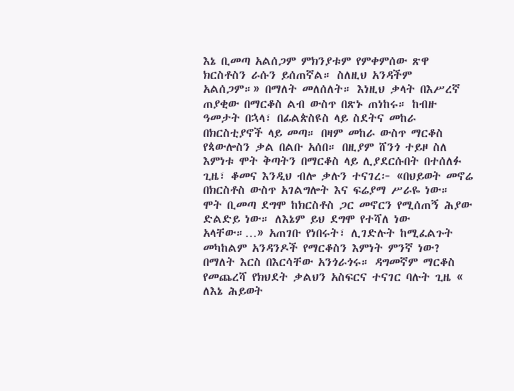እኔ ቢመጣ አልሰጋም ምክንያቱም የምቀምሰው ጽዋ ክርስቶስን ራሱን ይሰጠኛል። ስለዚህ አንዳችም አልሰጋም።» በማለት መለሰለት። እነዚህ ቃላት በእሥረኛ ጠያቂው በማርቆስ ልብ ውስጥ በጽኑ ጠነከሩ። ከብዙ ዓመታት በኋላ፣ በፊልጵስዩስ ላይ ስደትና መከራ በክርስቲያኖች ላይ መጣ። በዛም መከራ ውስጥ ማርቆስ የጳውሎስን ቃል በልቡ አሰበ። በዚያም ሸንጎ ተይዞ ስለ እምነቱ ሞት ቅጣትን በማርቆስ ላይ ሊያደርሱበት በተሰለፉ ጊዜ፣ ቆመና እንዲህ ብሎ ቃሉን ተናገረ፦ «በህይወት መኖሬ በክርስቶስ ውስጥ አገልግሎት እና ፍሬያማ ሥራዬ ነው። ሞት ቢመጣ ደግሞ ከክርስቶስ ጋር መኖርን የሚሰጠኝ ሕያው ድልድይ ነው። ለእኔም ይህ ደግሞ የተሻለ ነው አላቸው።…» አጠገቡ የነበሩት፣ ሊገድሉት ከሚፈልጉት መካከልም አንዳንዶች የማርቆስን እምነት ምንኛ ነው? በማለት እርስ በእርሳቸው አንጎራጎሩ። ዳግመኛም ማርቆስ የመጨረሻ የክህደት ቃልህን አስፍርና ተናገር ባሉት ጊዜ « ለእኔ ሕይወት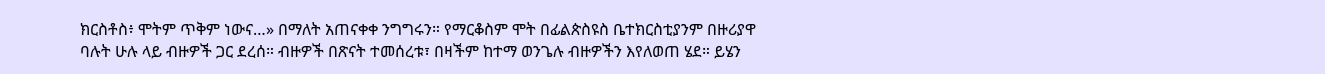ክርስቶስ፥ ሞትም ጥቅም ነውና…» በማለት አጠናቀቀ ንግግሩን። የማርቆስም ሞት በፊልጵስዩስ ቤተክርስቲያንም በዙሪያዋ ባሉት ሁሉ ላይ ብዙዎች ጋር ደረሰ። ብዙዎች በጽናት ተመሰረቱ፣ በዛችም ከተማ ወንጌሉ ብዙዎችን እየለወጠ ሄደ። ይሄን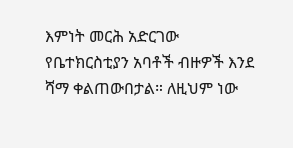እምነት መርሕ አድርገው የቤተክርስቲያን አባቶች ብዙዎች እንደ ሻማ ቀልጠውበታል። ለዚህም ነው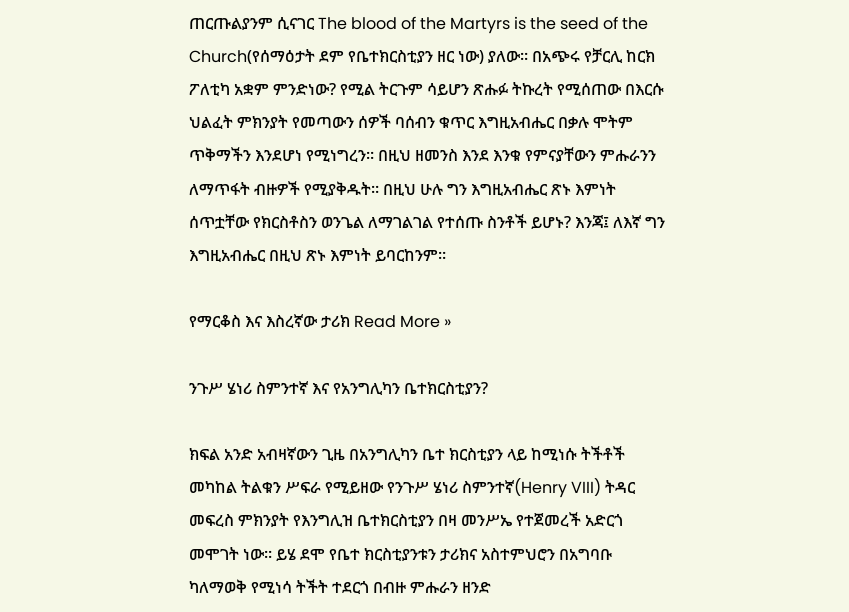ጠርጡልያንም ሲናገር The blood of the Martyrs is the seed of the Church(የሰማዕታት ደም የቤተክርስቲያን ዘር ነው) ያለው። በአጭሩ የቻርሊ ከርክ ፖለቲካ አቋም ምንድነው? የሚል ትርጉም ሳይሆን ጽሑፉ ትኩረት የሚሰጠው በእርሱ ህልፈት ምክንያት የመጣውን ሰዎች ባሰብን ቁጥር እግዚአብሔር በቃሉ ሞትም ጥቅማችን እንደሆነ የሚነግረን። በዚህ ዘመንስ እንደ እንቁ የምናያቸውን ምሑራንን ለማጥፋት ብዙዎች የሚያቅዱት። በዚህ ሁሉ ግን እግዚአብሔር ጽኑ እምነት ሰጥቷቸው የክርስቶስን ወንጌል ለማገልገል የተሰጡ ስንቶች ይሆኑ? እንጃ፤ ለእኛ ግን እግዚአብሔር በዚህ ጽኑ እምነት ይባርከንም።

የማርቆስ እና እስረኛው ታሪክ Read More »

ንጉሥ ሄነሪ ስምንተኛ እና የአንግሊካን ቤተክርስቲያን?

ክፍል አንድ አብዛኛውን ጊዜ በአንግሊካን ቤተ ክርስቲያን ላይ ከሚነሱ ትችቶች መካከል ትልቁን ሥፍራ የሚይዘው የንጉሥ ሄነሪ ስምንተኛ(Henry VIII) ትዳር መፍረስ ምክንያት የእንግሊዝ ቤተክርስቲያን በዛ መንሥኤ የተጀመረች አድርጎ መሞገት ነው። ይሄ ደሞ የቤተ ክርስቲያንቱን ታሪክና አስተምህሮን በአግባቡ ካለማወቅ የሚነሳ ትችት ተደርጎ በብዙ ምሑራን ዘንድ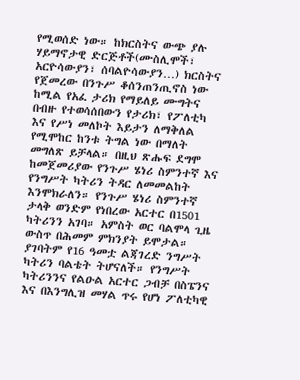የሚወሰድ ነው። ከክርስትና ውጭ ያሉ ሃይማኖታዊ ድርጅቶች(ሙስሊሞች፣ አርዮሳውያን፣ ሰባልዮሳውያን…) ክርስትና የጀመረው በንጉሥ ቆሰንጠንጢኖስ ነው ከሚል የአፈ ታሪክ የማይለይ ሙግትና በብዙ የተወሳሰበውን የታሪክ፣ የፖለቲካ እና የሥነ መለኮት እይታን ለማቅለል የሚሞከር ከንቱ ትግል ነው በማለት መግለጽ ይቻላል። በዚህ ጽሑፍ ደግሞ ከመጀመሪያው የንጉሥ ሄነሪ ስምንተኛ እና የንግሥት ካትሪን ትዳር ለመመልከት እንሞክራለን። የንጉሥ ሄነሪ ስምንተኛ ታላቅ ወንድም የነበረው አርተር በ1501 ካትሪንን አገባ። አምስት ወር ባልሞላ ጊዜ ውስጥ በሕመም ምክንያት ይሞታል። ያገባትም የ16 ዓመቷ ልጃገረድ ንግሥት ካትሪን ባልቴት ትሆናለች። የንግሥት ካትሪንንና የልዑል አርተር ጋብቻ በስፔንና እና በእንግሊዝ መሃል ጥሩ የሆነ ፖለቲካዊ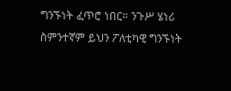ግንኙነት ፈጥሮ ነበር። ንጉሥ ሄነሪ ስምንተኛም ይህን ፖለቲካዊ ግንኙነት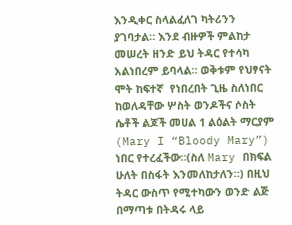እንዲቀር ስላልፈለገ ካትሪንን ያገባታል። እንደ ብዙዎች ምልከታ መሠረት ዘንድ ይህ ትዳር የተሳካ አልነበረም ይባላል። ወቅቱም የህፃናት ሞት ከፍተኛ  የነበረበት ጊዜ ስለነበር ከወለዳቸው ሦስት ወንዶችና ሶስት ሴቶች ልጆች መሀል 1 ልዕልት ማርያም (Mary I “Bloody Mary”) ነበር የተረፈችው።(ስለ Mary በክፍል ሁለት በስፋት እንመለከታለን።) በዚህ ትዳር ውስጥ የሚተካውን ወንድ ልጅ በማጣቱ በትዳሩ ላይ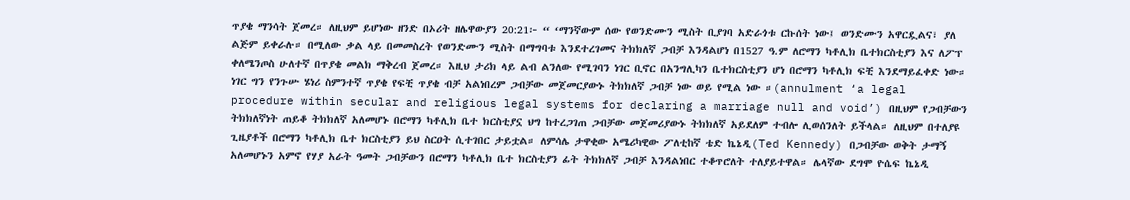ጥያቄ ማንሳት ጀመረ። ለዚህም ይሆነው ዘንድ በኦሪት ዘሌዋውያን 20:21፦ “ ‘ማንኛውም ሰው የወንድሙን ሚስት ቢያገባ አድራጎቱ ርኩሰት ነው፤ ወንድሙን አዋርዷልና፣ ያለ ልጅም ይቀራሉ። በሚለው ቃል ላይ በመመስረት የወንድሙን ሚስት በማግባቱ እንደተረገመና ትክክለኛ ጋብቻ እንዳልሆነ በ1527 ዓ.ም ለሮማን ካቶሊክ ቤተክርስቲያን እና ለፖፕ ቀለሜንጦስ ሁለተኛ በጥያቄ መልክ ማቅረብ ጀመረ። እዚህ ታሪክ ላይ ልብ ልንለው የሚገባን ነገር ቢኖር በአንግሊካን ቤተክርስቲያን ሆነ በሮማን ካቶሊክ ፍቺ እንደማይፈቀድ ነው። ነገር ግን የንጉሡ ሄነሪ ስምንተኛ ጥያቄ የፍቺ ጥያቄ ብቻ አልነበረም ጋብቻው መጀመርያውኑ ትክክለኛ ጋብቻ ነው ወይ የሚል ነው ።(annulment ‘a legal procedure within secular and religious legal systems for declaring a marriage null and void’) በዚህም የጋብቻውን ትክክለኛነት ጠይቆ ትክክለኛ አለመሆኑ በሮማን ካቶሊክ ቤተ ክርስቲያኗ ህግ ከተረጋገጠ ጋብቻው መጀመሪያውኑ ትክክለኛ አይደለም ተብሎ ሊወሰንለት ይችላል። ለዚህም በተለያዩ ጊዜያቶች በሮማን ካቶሊክ ቤተ ክርስቲያን ይህ ስርዐት ሲተገበር ታይቷል። ለምሳሌ ታዋቂው አሜሪካዊው ፖለቲከኛ ቴድ ኬኔዲ(Ted Kennedy) በጋብቻው ወቅት ታማኝ አለመሆኑን አምኖ የሃያ አራት ዓመት ጋብቻውን በሮማን ካቶሊክ ቤተ ክርስቲያን ፊት ትክክለኛ ጋብቻ እንዳልነበር ተቆጥሮለት ተለያይተዋል። ሌላኛው ደግሞ ዮሴፍ ኬኔዲ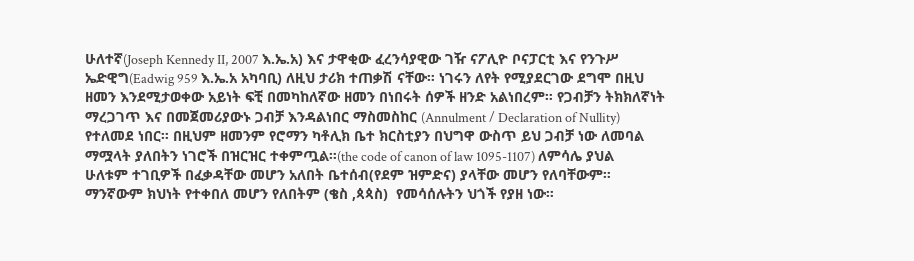ሁለተኛ(Joseph Kennedy II, 2007 እ.ኤ.አ) እና ታዋቂው ፈረንሳያዊው ገዥ ናፖሊዮ ቦናፓርቲ እና የንጉሥ ኤድዊግ(Eadwig 959 እ.ኤ.አ አካባቢ) ለዚህ ታሪክ ተጠቃሽ ናቸው። ነገሩን ለየት የሚያደርገው ደግሞ በዚህ ዘመን እንደሚታወቀው አይነት ፍቺ በመካከለኛው ዘመን በነበሩት ሰዎች ዘንድ አልነበረም። የጋብቻን ትክክለኛነት ማረጋገጥ እና በመጀመሪያውኑ ጋብቻ እንዳልነበር ማስመስከር (Annulment / Declaration of Nullity) የተለመደ ነበር። በዚህም ዘመንም የሮማን ካቶሊክ ቤተ ክርስቲያን በህግዋ ውስጥ ይህ ጋብቻ ነው ለመባል ማሟላት ያለበትን ነገሮች በዝርዝር ተቀምጧል።(the code of canon of law 1095-1107) ለምሳሌ ያህል ሁለቱም ተገቢዎች በፈቃዳቸው መሆን አለበት ቤተሰብ(የደም ዝምድና) ያላቸው መሆን የለባቸውም። ማንኛውም ክህነት የተቀበለ መሆን የለበትም (ቄስ ,ጳጳስ)  የመሳሰሉትን ህጎች የያዘ ነው።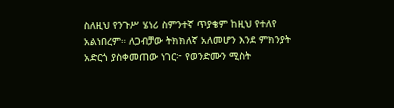ስለዚህ የንጉሥ ሄነሪ ስምንተኛ ጥያቄም ከዚህ የተለየ አልነበረም። ለጋብቻው ትክክለኛ አለመሆን እንደ ምክንያት አድርጎ ያስቀመጠው ነገር፦ የወንድሙን ሚስት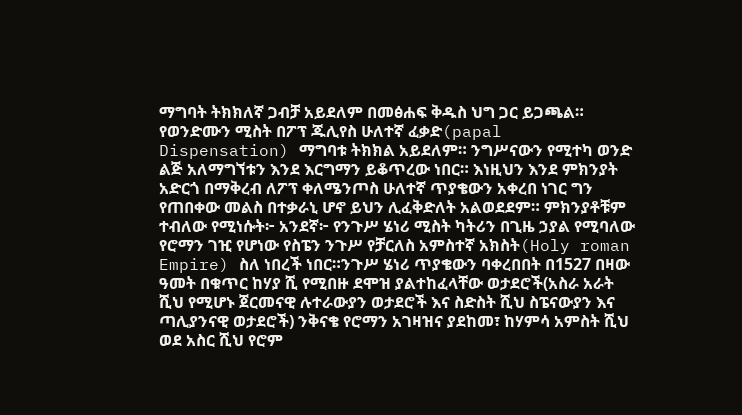ማግባት ትክክለኛ ጋብቻ አይደለም በመፅሐፍ ቅዱስ ህግ ጋር ይጋጫል። የወንድሙን ሚስት በፖፕ ጁሊየስ ሁለተኛ ፈቃድ(papal Dispensation) ማግባቱ ትክክል አይደለም። ንግሥናውን የሚተካ ወንድ ልጅ አለማግኘቱን እንደ እርግማን ይቆጥረው ነበር። እነዚህን እንደ ምክንያት አድርጎ በማቅረብ ለፖፕ ቀለሜንጦስ ሁለተኛ ጥያቄውን አቀረበ ነገር ግን የጠበቀው መልስ በተቃራኒ ሆኖ ይህን ሊፈቅድለት አልወደደም። ምክንያቶቹም ተብለው የሚነሱት፦ አንደኛ፦ የንጉሥ ሄነሪ ሚስት ካትሪን በጊዜ ኃያል የሚባለው የሮማን ገዢ የሆነው የስፔን ንጉሥ የቻርለስ አምስተኛ አክስት(Holy roman Empire) ስለ ነበረች ነበር።ንጉሥ ሄነሪ ጥያቄውን ባቀረበበት በ1527 በዛው ዓመት በቁጥር ከሃያ ሺ የሚበዙ ደሞዝ ያልተከፈላቸው ወታደሮች(አስራ አራት ሺህ የሚሆኑ ጀርመናዊ ሉተራውያን ወታደሮች እና ስድስት ሺህ ስፔናውያን እና ጣሊያንናዊ ወታደሮች) ንቅናቄ የሮማን አገዛዝና ያደከመ፣ ከሃምሳ አምስት ሺህ ወደ አስር ሺህ የሮም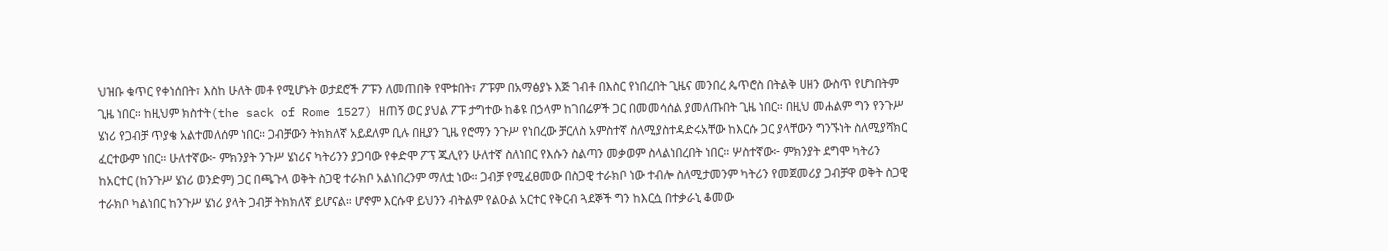ህዝቡ ቁጥር የቀነሰበት፣ እስከ ሁለት መቶ የሚሆኑት ወታደሮች ፖፑን ለመጠበቅ የሞቱበት፣ ፖፑም በአማፅያኑ እጅ ገብቶ በእስር የነበረበት ጊዜና መንበረ ጴጥሮስ በትልቅ ሀዘን ውስጥ የሆነበትም ጊዜ ነበር። ከዚህም ክስተት(the sack of Rome 1527) ዘጠኝ ወር ያህል ፖፑ ታግተው ከቆዩ በኃላም ከገበሬዎች ጋር በመመሳሰል ያመለጡበት ጊዜ ነበር። በዚህ መሐልም ግን የንጉሥ ሄነሪ የጋብቻ ጥያቄ አልተመለሰም ነበር። ጋብቻውን ትክክለኛ አይደለም ቢሉ በዚያን ጊዜ የሮማን ንጉሥ የነበረው ቻርለስ አምስተኛ ስለሚያስተዳድሩአቸው ከእርሱ ጋር ያላቸውን ግንኙነት ስለሚያሻክር ፈርተውም ነበር። ሁለተኛው፦ ምክንያት ንጉሥ ሄነሪና ካትሪንን ያጋባው የቀድሞ ፖፕ ጁሊየን ሁለተኛ ስለነበር የእሱን ስልጣን መቃወም ስላልነበረበት ነበር። ሦስተኛው፦ ምክንያት ደግሞ ካትሪን ከአርተር (ከንጉሥ ሄነሪ ወንድም) ጋር በጫጉላ ወቅት ስጋዊ ተራክቦ አልነበረንም ማለቷ ነው። ጋብቻ የሚፈፀመው በስጋዊ ተራክቦ ነው ተብሎ ስለሚታመንም ካትሪን የመጀመሪያ ጋብቻዋ ወቅት ስጋዊ ተራክቦ ካልነበር ከንጉሥ ሄነሪ ያላት ጋብቻ ትክክለኛ ይሆናል። ሆኖም እርሱዋ ይህንን ብትልም የልዑል አርተር የቅርብ ጓደኞች ግን ከእርሷ በተቃራኒ ቆመው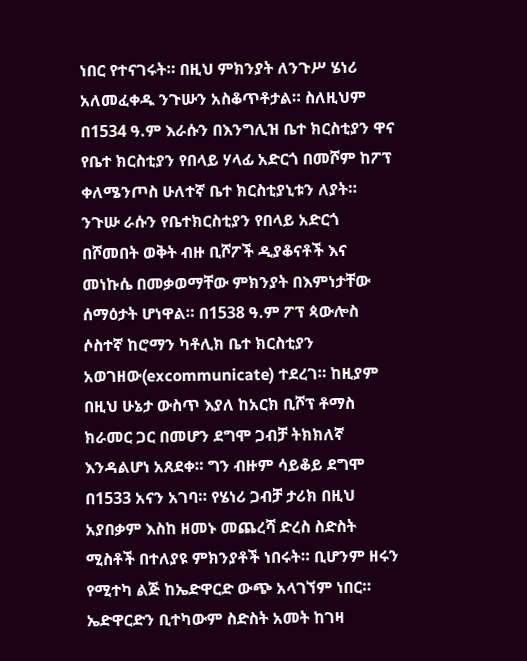ነበር የተናገሩት። በዚህ ምክንያት ለንጉሥ ሄነሪ አለመፈቀዱ ንጉሡን አስቆጥቶታል። ስለዚህም በ1534 ዓ.ም እራሱን በእንግሊዝ ቤተ ክርስቲያን ዋና የቤተ ክርስቲያን የበላይ ሃላፊ አድርጎ በመሾም ከፖፕ ቀለሜንጦስ ሁለተኛ ቤተ ክርስቲያኒቱን ለያት። ንጉሡ ራሱን የቤተክርስቲያን የበላይ አድርጎ በሾመበት ወቅት ብዙ ቢሾፖች ዲያቆናቶች እና መነኩሴ በመቃወማቸው ምክንያት በእምነታቸው ሰማዕታት ሆነዋል። በ1538 ዓ.ም ፖፕ ጳውሎስ ሶስተኛ ከሮማን ካቶሊክ ቤተ ክርስቲያን አወገዘው(excommunicate) ተደረገ። ከዚያም በዚህ ሁኔታ ውስጥ እያለ ከአርክ ቢሾፕ ቶማስ ክራመር ጋር በመሆን ደግሞ ጋብቻ ትክክለኛ እንዳልሆነ አጸደቀ። ግን ብዙም ሳይቆይ ደግሞ በ1533 አናን አገባ። የሄነሪ ጋብቻ ታሪክ በዚህ አያበቃም እስከ ዘመኑ መጨረሻ ድረስ ስድስት ሚስቶች በተለያዩ ምክንያቶች ነበሩት። ቢሆንም ዘሩን የሚተካ ልጅ ከኤድዋርድ ውጭ አላገኘም ነበር። ኤድዋርድን ቢተካውም ስድስት አመት ከገዛ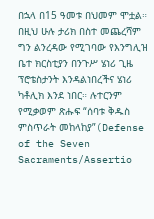በኋላ በ15 ዓመቱ በህመም ሞቷል። በዚህ ሁሉ ታሪክ በስተ መጨረሻም ግን ልንረዳው የሚገባው የእንግሊዝ ቤተ ክርስቲያን በንጉሥ ሄነሪ ጊዜ ፕሮቴስታንት እንዳልነበረችና ሄነሪ ካቶሊክ እንደ ነበር። ሉተርንም የሚቃወም ጽሑፍ “ሰባቱ ቅዱስ ምስጥራት መከላከያ”(Defense of the Seven Sacraments/Assertio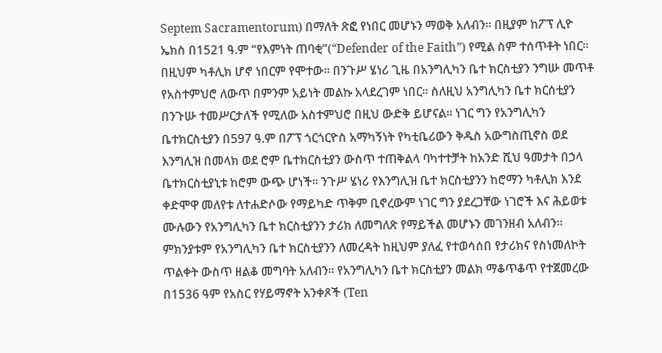Septem Sacramentorum) በማለት ጽፎ የነበር መሆኑን ማወቅ አለብን። በዚያም ከፖፕ ሊዮ ኤክስ በ1521 ዓ.ም “የእምነት ጠባቂ”(“Defender of the Faith”) የሚል ስም ተሰጥቶት ነበር። በዚህም ካቶሊክ ሆኖ ነበርም የሞተው። በንጉሥ ሄነሪ ጊዜ በአንግሊካን ቤተ ክርስቲያን ንግሡ መጥቶ የአስተምህሮ ለውጥ በምንም አይነት መልኩ አላደረገም ነበር። ስለዚህ አንግሊካን ቤተ ክርሰቲያን በንጉሡ ተመሥርታለች የሚለው አስተምህሮ በዚህ ውድቅ ይሆናል። ነገር ግን የአንግሊካን ቤተክርስቲያን በ597 ዓ.ም በፖፕ ጎርጎርዮስ አማካኝነት የካቲቤሪውን ቅዱስ አውግስጢኖስ ወደ እንግሊዝ በመላክ ወደ ሮም ቤተክርስቲያን ውስጥ ተጠቅልላ ባካተተቻት ከአንድ ሺህ ዓመታት በኃላ ቤተክርስቲያኒቱ ከሮም ውጭ ሆነች። ንጉሥ ሄነሪ የእንግሊዝ ቤተ ክርስቲያንን ከሮማን ካቶሊክ እንደ ቀድሞዋ መለየቱ ለተሐድሶው የማይካድ ጥቅም ቢኖረውም ነገር ግን ያደረጋቸው ነገሮች እና ሕይወቱ ሙሉውን የአንግሊካን ቤተ ክርስቲያንን ታሪክ ለመግለጽ የማይችል መሆኑን መገንዘብ አለብን። ምክንያቱም የአንግሊካን ቤተ ክርስቲያንን ለመረዳት ከዚህም ያለፈ የተወሳሰበ የታሪክና የስነመለኮት ጥልቀት ውስጥ ዘልቆ መግባት አለብን። የአንግሊካን ቤተ ክርስቲያን መልክ ማቆጥቆጥ የተጀመረው በ1536 ዓም የአስር የሃይማኖት አንቀጾች (Ten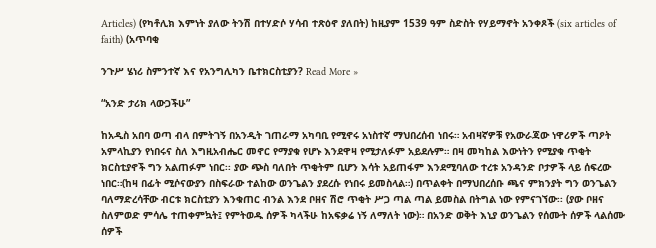Articles) (የካቶሊክ እምነት ያለው ትንሽ በተሃድሶ ሃሳብ ተጽዕኖ ያለበት) ከዚያም 1539 ዓም ስድስት የሃይማኖት አንቀጾች (six articles of faith) (አጥባቂ

ንጉሥ ሄነሪ ስምንተኛ እና የአንግሊካን ቤተክርስቲያን? Read More »

“አንድ ታሪክ ላውጋችሁ”

ከአዲስ አበባ ወጣ ብላ በምትገኝ በአንዲት ገጠራማ አካባቢ የሚኖሩ አነስተኛ ማህበረሰብ ነበሩ። አብዛኛዎቹ የአውራጃው ነዋሪዎች ጣዖት አምላኪያን የነበሩና ስለ እግዚአብሔር መኖር የማያቁ የሆኑ እንደዋዛ የሚታለፉም አይደሉም። በዛ መካከል እውነትን የሚያቁ ጥቂት ክርስቲያኖች ግን አልጠፉም ነበር፡፡ ያው ጭስ ባለበት ጥቂትም ቢሆን እሳት አይጠፋም እንደሚባለው ተረቱ አንዳንድ ቦታዎች ላይ ሰፍረው ነበር።(ከዛ በፊት ሚሶናውያን በስፍራው ተልከው ወንጌልን ያደረሱ የነበሩ ይመስላል።) በጥልቀት በማህበረሰቡ ጫና ምክንያት ግን ወንጌልን ባለማድረሳቸው ብርቱ ክርስቲያን እንቁጠር ብንል እንደ ቦዘና ሽሮ ጥቂት ሥጋ ጣል ጣል ይመስል በትግል ነው የምናገኘው፡፡ (ያው ቦዘና ስለምወድ ምሳሌ ተጠቀምኳት፤ የምትወዱ ሰዎች ካላችሁ ከአፍቃሬ ነኝ ለማለት ነው)። በአንድ ወቅት እኒያ ወንጌልን የሰሙት ሰዎች ላልሰሙ ሰዎች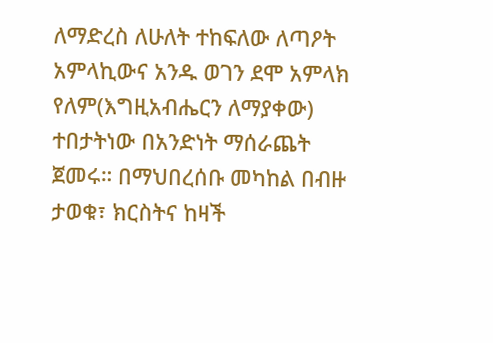ለማድረስ ለሁለት ተከፍለው ለጣዖት አምላኪውና አንዱ ወገን ደሞ አምላክ የለም(እግዚአብሔርን ለማያቀው) ተበታትነው በአንድነት ማሰራጨት ጀመሩ። በማህበረሰቡ መካከል በብዙ ታወቁ፣ ክርስትና ከዛች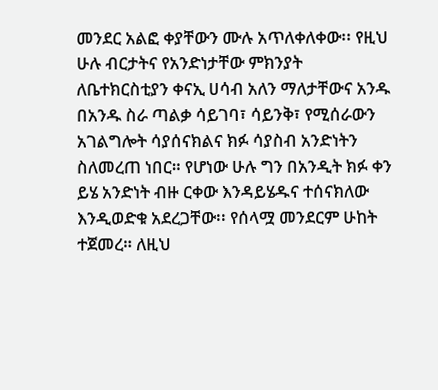መንደር አልፎ ቀያቸውን ሙሉ አጥለቀለቀው፡፡ የዚህ ሁሉ ብርታትና የአንድነታቸው ምክንያት ለቤተክርስቲያን ቀናኢ ሀሳብ አለን ማለታቸውና አንዱ በአንዱ ስራ ጣልቃ ሳይገባ፣ ሳይንቅ፣ የሚሰራውን አገልግሎት ሳያሰናክልና ክፉ ሳያስብ አንድነትን ስለመረጠ ነበር። የሆነው ሁሉ ግን በአንዲት ክፉ ቀን ይሄ አንድነት ብዙ ርቀው እንዳይሄዱና ተሰናክለው እንዲወድቁ አደረጋቸው፡፡ የሰላሟ መንደርም ሁከት ተጀመረ። ለዚህ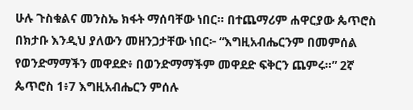ሁሉ ጉስቁልና መንስኤ ክፋት ማሰባቸው ነበር። በተጨማሪም ሐዋርያው ጴጥሮስ በክታቡ እንዲህ ያለውን መዘንጋታቸው ነበር፦ “እግዚአብሔርንም በመምሰል የወንድማማችን መዋደድ፥ በወንድማማችም መዋደድ ፍቅርን ጨምሩ።” 2ኛ ጴጥሮስ 1፥7 እግዚአብሔርን ምሰሉ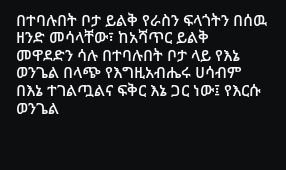በተባሉበት ቦታ ይልቅ የራስን ፍላጎትን በሰዉ ዘንድ መሳላቸው፣ ከአሻጥር ይልቅ መዋደድን ሳሉ በተባሉበት ቦታ ላይ የእኔ ወንጌል በላጭ የእግዚአብሔሩ ሀሳብም በእኔ ተገልጧልና ፍቅር እኔ ጋር ነው፤ የእርሱ ወንጌል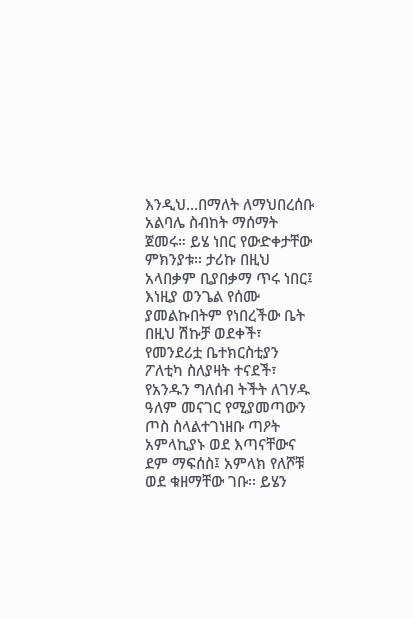እንዲህ…በማለት ለማህበረሰቡ አልባሌ ስብከት ማሰማት ጀመሩ። ይሄ ነበር የውድቀታቸው ምክንያቱ፡፡ ታሪኩ በዚህ አላበቃም ቢያበቃማ ጥሩ ነበር፤ እነዚያ ወንጌል የሰሙ ያመልኩበትም የነበረችው ቤት በዚህ ሽኩቻ ወደቀች፣ የመንደሪቷ ቤተክርስቲያን ፖለቲካ ስለያዛት ተናደች፣ የአንዱን ግለሰብ ትችት ለገሃዱ ዓለም መናገር የሚያመጣውን ጦስ ስላልተገነዘቡ ጣዖት አምላኪያኑ ወደ እጣናቸውና ደም ማፍሰስ፤ አምላክ የለሾቹ ወደ ቁዘማቸው ገቡ፡፡ ይሄን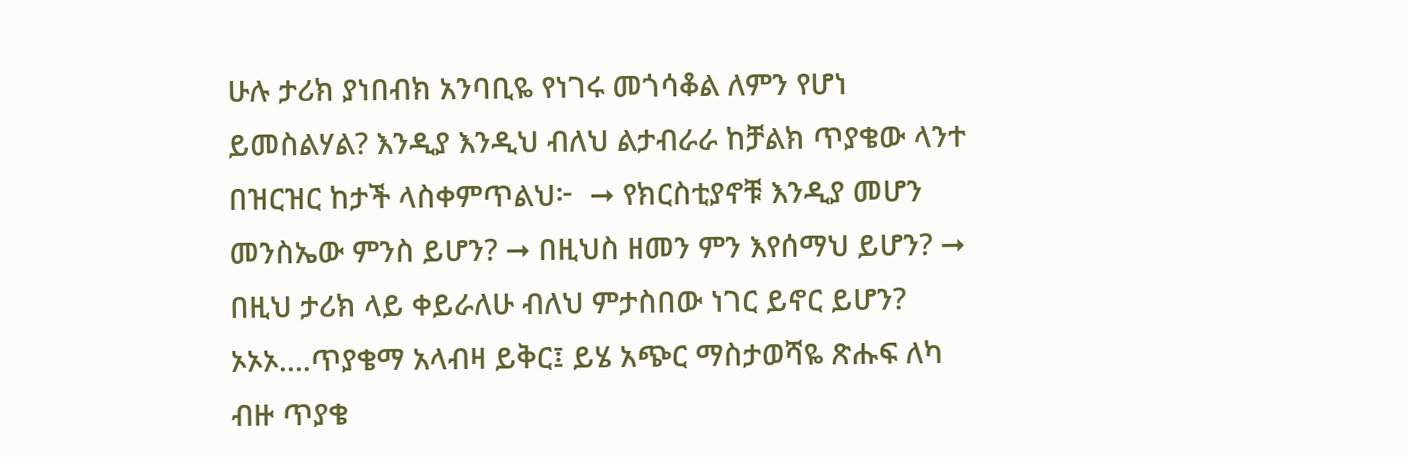ሁሉ ታሪክ ያነበብክ አንባቢዬ የነገሩ መጎሳቆል ለምን የሆነ ይመስልሃል? እንዲያ እንዲህ ብለህ ልታብራራ ከቻልክ ጥያቄው ላንተ በዝርዝር ከታች ላስቀምጥልህ፦  ➞ የክርስቲያኖቹ እንዲያ መሆን መንስኤው ምንስ ይሆን? ➞ በዚህስ ዘመን ምን እየሰማህ ይሆን? ➞ በዚህ ታሪክ ላይ ቀይራለሁ ብለህ ምታስበው ነገር ይኖር ይሆን? ኦኦኦ….ጥያቄማ አላብዛ ይቅር፤ ይሄ አጭር ማስታወሻዬ ጽሑፍ ለካ ብዙ ጥያቄ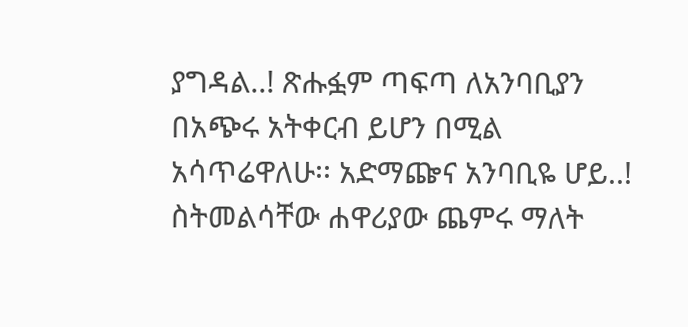ያግዳል..! ጽሑፏም ጣፍጣ ለአንባቢያን በአጭሩ አትቀርብ ይሆን በሚል አሳጥሬዋለሁ፡፡ አድማጬና አንባቢዬ ሆይ..! ስትመልሳቸው ሐዋሪያው ጨምሩ ማለት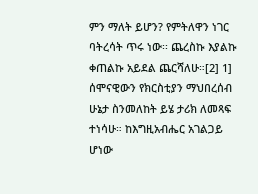ምን ማለት ይሆን? የምትለዋን ነገር ባትረሳት ጥሩ ነው፡፡ ጨረስኩ እያልኩ ቀጠልኩ አይደል ጨርሻለሁ።[2] 1] ሰሞናዊውን የክርስቲያን ማህበረሰብ ሁኔታ ስንመለከት ይሄ ታሪክ ለመጻፍ ተነሳሁ። ከእግዚአብሔር አገልጋይ ሆነው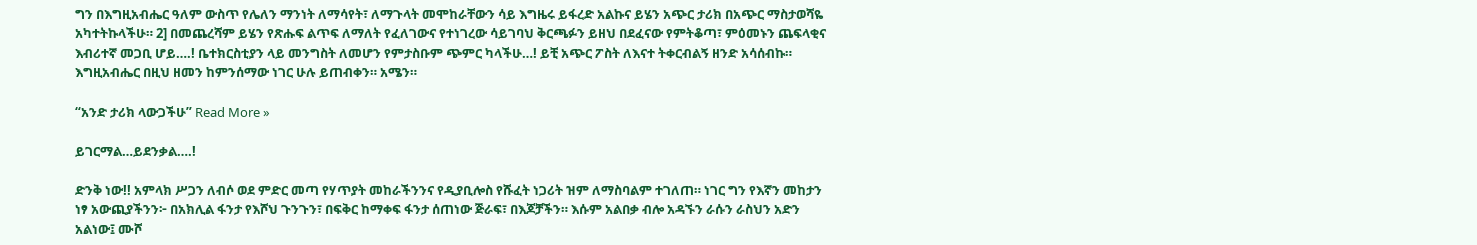ግን በእግዚአብሔር ዓለም ውስጥ የሌለን ማንነት ለማሳየት፣ ለማጉላት መሞከራቸውን ሳይ እግዜሩ ይፋረድ አልኩና ይሄን አጭር ታሪክ በአጭር ማስታወሻዬ አካተትኩላችሁ። 2] በመጨረሻም ይሄን የጽሑፍ ልጥፍ ለማለት የፈለገውና የተነገረው ሳይገባህ ቅርጫፉን ይዘህ በደፈናው የምትቆጣ፣ ምዕመኑን ጨፍላቂና እብሪተኛ መጋቢ ሆይ….! ቤተክርስቲያን ላይ መንግስት ለመሆን የምታስቡም ጭምር ካላችሁ…! ይቺ አጭር ፖስት ለእናተ ትቀርብልኝ ዘንድ አሳሰብኩ። እግዚአብሔር በዚህ ዘመን ከምንሰማው ነገር ሁሉ ይጠብቀን። አሜን።

“አንድ ታሪክ ላውጋችሁ” Read More »

ይገርማል…ይደንቃል….!

ድንቅ ነው!! አምላክ ሥጋን ለብሶ ወደ ምድር መጣ የሃጥያት መከራችንንና የዲያቢሎስ የሹፈት ነጋሪት ዝም ለማስባልም ተገለጠ። ነገር ግን የእኛን መከታን ነፃ አውጪያችንን፦ በአክሊል ፋንታ የእሾህ ጉንጉን፣ በፍቅር ከማቀፍ ፋንታ ሰጠነው ጅራፍ፣ በእጆቻችን። እሱም አልበቃ ብሎ አዳኙን ራሱን ራስህን አድን አልነው፤ ሙሾ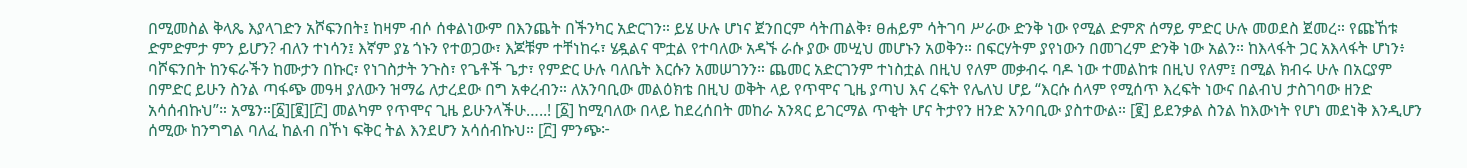በሚመስል ቅላጼ እያላገድን አሾፍንበት፤ ከዛም ብሶ ሰቀልነውም በእንጨት በችንካር አድርገን። ይሄ ሁሉ ሆነና ጀንበርም ሳትጠልቅ፣ ፀሐይም ሳትገባ ሥራው ድንቅ ነው የሚል ድምጽ ሰማይ ምድር ሁሉ መወደስ ጀመረ። የጩኸቱ ድምድምታ ምን ይሆን? ብለን ተነሳን፤ እኛም ያኔ ጎኑን የተወጋው፣ እጆቹም ተቸነከሩ፣ ሄዷልና ሞቷል የተባለው አዳኙ ራሱ ያው መሢህ መሆኑን አወቅን። በፍርሃትም ያየነውን በመገረም ድንቅ ነው አልን። ከእላፋት ጋር አእላፋት ሆነን፥ ባሾፍንበት ከንፍራችን ከሙታን በኩር፣ የነገስታት ንጉስ፣ የጌቶች ጌታ፣ የምድር ሁሉ ባለቤት እርሱን አመሠገንን። ጨመር አድርገንም ተነስቷል በዚህ የለም መቃብሩ ባዶ ነው ተመልከቱ በዚህ የለም፤ በሚል ክብሩ ሁሉ በአርያም በምድር ይሁን ስንል ጣፋጭ መዓዛ ያለውን ዝማሬ ለታረደው በግ አቀረብን። ለአንባቢው መልዕክቴ በዚህ ወቅት ላይ የጥሞና ጊዜ ያጣህ እና ረፍት የሌለህ ሆይ “እርሱ ሰላም የሚሰጥ እረፍት ነውና በልብህ ታስገባው ዘንድ አሳሰብኩህ”። አሜን።[፩][፪][፫] መልካም የጥሞና ጊዜ ይሁንላችሁ…..! [፩] ከሚባለው በላይ ከደረሰበት መከራ አንጻር ይገርማል ጥቂት ሆና ትታየን ዘንድ አንባቢው ያስተውል። [፪] ይደንቃል ስንል ከእውነት የሆነ መደነቅ እንዲሆን ሰሚው ከንግግል ባለፈ ከልብ በኾነ ፍቅር ትል እንደሆን አሳሰብኩህ። [፫] ምንጭ፦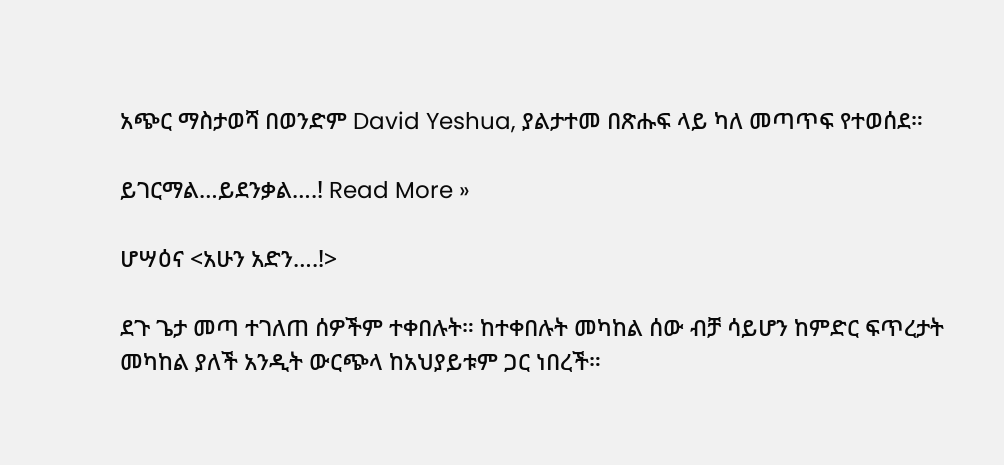አጭር ማስታወሻ በወንድም David Yeshua, ያልታተመ በጽሑፍ ላይ ካለ መጣጥፍ የተወሰደ።

ይገርማል…ይደንቃል….! Read More »

ሆሣዕና <አሁን አድን….!>

ደጉ ጌታ መጣ ተገለጠ ሰዎችም ተቀበሉት። ከተቀበሉት መካከል ሰው ብቻ ሳይሆን ከምድር ፍጥረታት መካከል ያለች አንዲት ውርጭላ ከአህያይቱም ጋር ነበረች።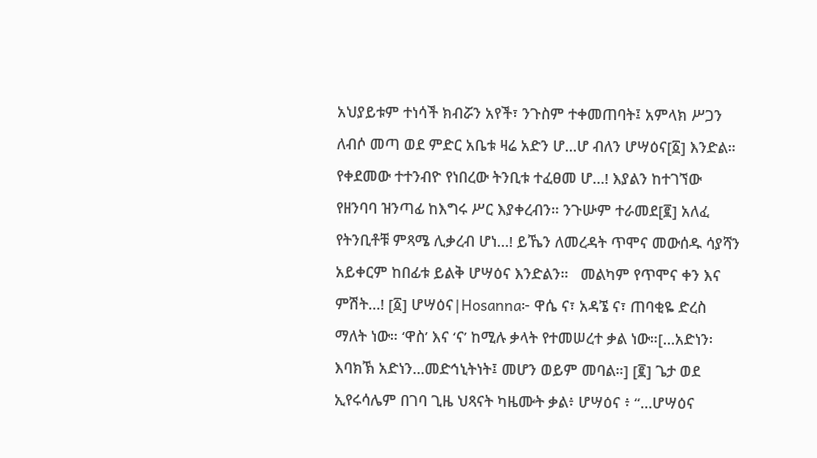አህያይቱም ተነሳች ክብሯን አየች፣ ንጉስም ተቀመጠባት፤ አምላክ ሥጋን ለብሶ መጣ ወደ ምድር አቤቱ ዛሬ አድን ሆ…ሆ ብለን ሆሣዕና[፩] እንድል። የቀደመው ተተንብዮ የነበረው ትንቢቱ ተፈፀመ ሆ…! እያልን ከተገኘው የዘንባባ ዝንጣፊ ከእግሩ ሥር እያቀረብን። ንጉሡም ተራመደ[፪] አለፈ የትንቢቶቹ ምጻሜ ሊቃረብ ሆነ…! ይኼን ለመረዳት ጥሞና መውሰዱ ሳያሻን አይቀርም ከበፊቱ ይልቅ ሆሣዕና እንድልን።   መልካም የጥሞና ቀን እና ምሽት…! [፩] ሆሣዕና|Hosanna፦ ዋሴ ና፣ አዳኜ ና፣ ጠባቂዬ ድረስ ማለት ነው። ‘ዋስ’ እና ‘ና’ ከሚሉ ቃላት የተመሠረተ ቃል ነው።[…አድነን፡ እባክኽ አድነን…መድኅኒትነት፤ መሆን ወይም መባል።] [፪] ጌታ ወደ ኢየሩሳሌም በገባ ጊዜ ህጻናት ካዜሙት ቃል፥ ሆሣዕና ፥ “…ሆሣዕና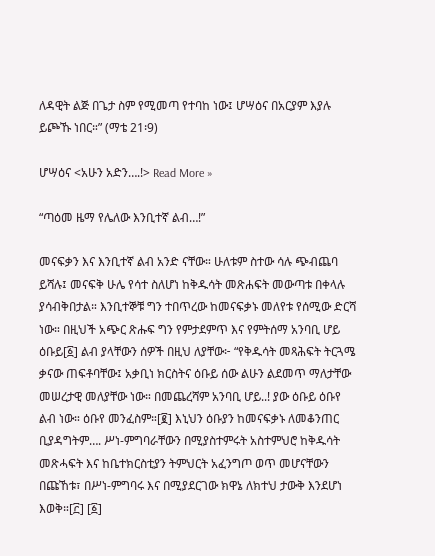ለዳዊት ልጅ በጌታ ስም የሚመጣ የተባከ ነው፤ ሆሣዕና በአርያም እያሉ ይጮኹ ነበር።” (ማቴ 21፡9)

ሆሣዕና <አሁን አድን….!> Read More »

“ጣዕመ ዜማ የሌለው እንቢተኛ ልብ…!”

መናፍቃን እና እንቢተኛ ልብ አንድ ናቸው። ሁለቱም ስተው ሳሉ ጭብጨባ ይሻሉ፤ መናፍቅ ሁሌ የሳተ ስለሆነ ከቅዱሳት መጽሐፍት መውጣቱ በቀላሉ ያሳብቅበታል። እንቢተኞቹ ግን ተበጥረው ከመናፍቃኑ መለየቱ የሰሚው ድርሻ ነው። በዚህች አጭር ጽሑፍ ግን የምታደምጥ እና የምትሰማ አንባቢ ሆይ ዕቡይ[፩] ልብ ያላቸውን ሰዎች በዚህ ለያቸው፦ “የቅዱሳት መጻሕፍት ትርጓሜ ቃናው ጠፍቶባቸው፤ አቃቢነ ክርስትና ዕቡይ ሰው ልሁን ልደመጥ ማለታቸው መሠረታዊ መለያቸው ነው። በመጨረሻም አንባቢ ሆይ..! ያው ዕቡይ ዕቡየ ልብ ነው። ዕቡየ መንፈስም።[፪] እኒህን ዕቡያን ከመናፍቃኑ ለመቆንጠር ቢያዳግትም…. ሥነ-ምግባራቸውን በሚያስተምሩት አስተምህሮ ከቅዱሳት መጽሓፍት እና ከቤተክርስቲያን ትምህርት አፈንግጦ ወጥ መሆናቸውን በጩኸቱ፣ በሥነ-ምግባሩ እና በሚያደርገው ክዋኔ ለክተህ ታውቅ እንደሆነ እወቅ።[፫] [፩]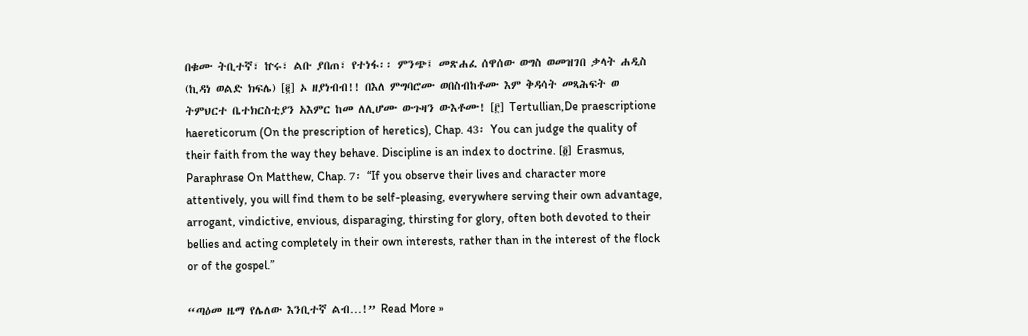በቁሙ ትቢተኛ፣ ኵሩ፣ ልቡ ያበጠ፣ የተነፋ፡፡ ምንጭ፤ መጽሐፈ ሰዋሰው ወግስ ወመዝገበ ቃላት ሐዲስ (ኪዳነ ወልድ ክፍሌ) [፪] ኦ ዘያነብብ!! በእለ ምግባሮሙ ወበስብከቶሙ እም ቅዳሳት መጻሕፍት ወ ትምህርተ ቤተክርስቲያን አእምር ከመ ለሊሆሙ ውጉዛን ውእቶሙ! [፫] Tertullian,De praescriptione haereticorum (On the prescription of heretics), Chap. 43፡ You can judge the quality of their faith from the way they behave. Discipline is an index to doctrine. [፬] Erasmus, Paraphrase On Matthew, Chap. 7፡ “If you observe their lives and character more attentively, you will find them to be self-pleasing, everywhere serving their own advantage, arrogant, vindictive, envious, disparaging, thirsting for glory, often both devoted to their bellies and acting completely in their own interests, rather than in the interest of the flock or of the gospel.”

“ጣዕመ ዜማ የሌለው እንቢተኛ ልብ…!” Read More »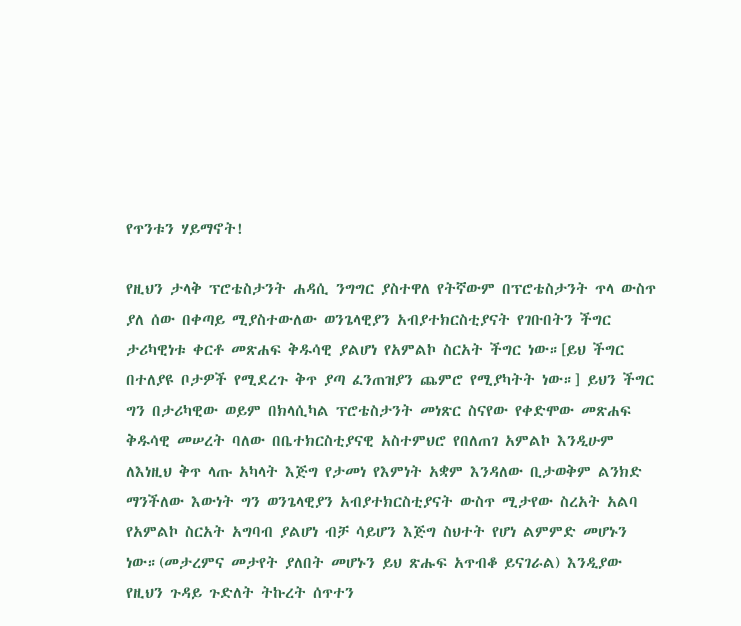የጥንቱን ሃይማኖት!

የዚህን ታላቅ ፕሮቴስታንት ሐዳሲ ንግግር ያስተዋለ የትኛውም በፕሮቴስታንት ጥላ ውስጥ ያለ ሰው በቀጣይ ሚያስተውለው ወንጌላዊያን አብያተክርስቲያናት የገቡበትን ችግር ታሪካዊነቱ ቀርቶ መጽሐፍ ቅዱሳዊ ያልሆነ የአምልኮ ስርአት ችግር ነው።[ይህ ችግር በተለያዩ ቦታዎች የሚደረጉ ቅጥ ያጣ ፈንጠዝያን ጨምሮ የሚያካትት ነው።] ይህን ችግር ግን በታሪካዊው ወይም በክላሲካል ፕሮቴስታንት መነጽር ስናየው የቀድሞው መጽሐፍ ቅዱሳዊ መሠረት ባለው በቤተክርስቲያናዊ አስተምህሮ የበለጠገ አምልኮ እንዲሁም ለእነዚህ ቅጥ ላጡ አካላት እጅግ የታመነ የእምነት አቋም እንዳለው ቢታወቅም ልንክድ ማንችለው እውነት ግን ወንጌላዊያን አብያተክርስቲያናት ውስጥ ሚታየው ስረአት አልባ የአምልኮ ስርአት አግባብ ያልሆነ ብቻ ሳይሆን እጅግ ስህተት የሆነ ልምምድ መሆኑን ነው።(መታረምና መታየት ያለበት መሆኑን ይህ ጽሑፍ አጥብቆ ይናገራል) እንዲያው የዚህን ጉዳይ ጉድለት ትኩረት ሰጥተን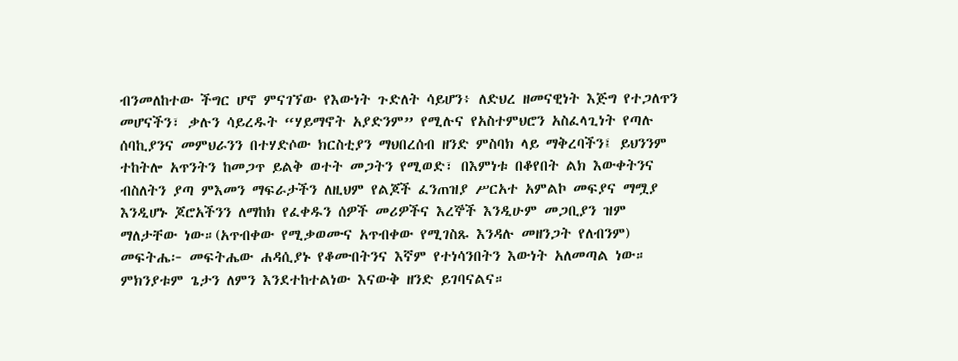ብንመለከተው ችግር ሆኖ ምናገኘው የእውነት ጉድለት ሳይሆን፥ ለድህረ ዘመናዊነት እጅግ የተጋለጥን መሆናችን፣ ቃሉን ሳይረዱት “ሃይማኖት አያድንም” የሚሉና የአስተምህሮን አስፈላጊነት የጣሉ ሰባኪያንና መምህራንን በተሃድሶው ክርስቲያን ማህበረሰብ ዘንድ ምስባክ ላይ ማቅረባችን፤ ይህንንም ተከትሎ አጥንትን ከመጋጥ ይልቅ ወተት መጋትን የሚወድ፣ በእምነቱ በቆየበት ልክ እውቀትንና ብስለትን ያጣ ምእመን ማፍራታችን ለዚህም የልጆች ፈንጠዝያ ሥርአተ አምልኮ መፍያና ማሟያ እንዲሆኑ ጆሮአችንን ለማከክ የፈቀዱን ሰዎች መሪዎችና እረኞች እንዲሁም መጋቢያን ዝም ማለታቸው ነው።(አጥብቀው የሚቃወሙና አጥብቀው የሚገስጹ እንዳሉ መዘንጋት የለብንም) መፍትሔ፦ መፍትሔው ሐዳሲያኑ የቆሙበትንና እኛም የተነሳንበትን እውነት አለመጣል ነው። ምክንያቱም ጌታን ለምን እንደተከተልነው እናውቅ ዘንድ ይገባናልና።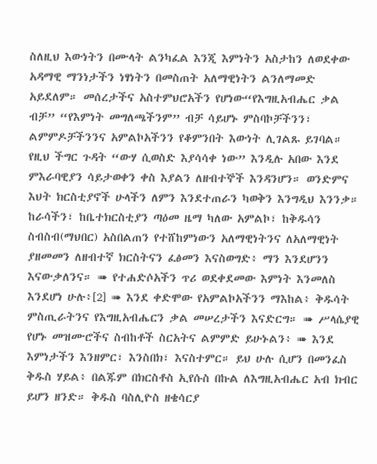ስለዚህ እውነትን በሙላት ልንካፈል እንጂ እምነትን አስታከን ለወደቀው አዳማዊ ማንነታችን ነፃነትን በመስጠት አለማዊነትን ልንለማመድ አይደለም። መሰረታችና አስተምህሮአችን የሆነው“የእግዚአብሔር ቃል ብቻ” “የእምነት መግለጫችንም” ብቻ ሳይሆኑ ምስባኮቻችንን፣ ልምምዶቻችንንና አምልኮአችንን የቆምንበት እውነት ሊገልጹ ይገባል። የዚህ ችግር ጉዳት “ውሃ ሲወስድ እያሳሳቀ ነው” እንዲሉ አበው እንደ ምእራባዊያን ሳይታወቀን ቀስ እያልን ለዘብተኞች እንዳንሆን። ወንድምና እህት ክርስቲያኖች ሁላችን ለምን እንደተጠራን ካወቅን እንግዲህ እንንቃ። ከራሳችን፣ ከቤተክርስቲያን ጣዕመ ዜማ ካለው አምልኮ፣ ከቅዱሳን ስብስብ(ማህበር) አስበልጠን የተሸከምነውን አለማዊነትንና ለአለማዊነት ያዘመመን ለዘብተኛ ክርስትናን ፈፅመን እናስወግድ፥ ማን እንደሆንን እናውቃለንና። ➠ የተሐድሶአችን ጥሪ ወደቀደመው እምነት እንመለስ እንደሆነ ሁሉ፥[2] ➠ እንደ ቀድሞው የአምልኮአችንን ማእከል፥ ቅዱሳት ምስጢራትንና የእግዚአብሔርን ቃል መሠረታችን እናድርግ። ➠ ሥላሴያዊ የሆኑ መዝሙሮችና ስብከቶች ስርአትና ልምምድ ይሁኑልን፥ ➠ እንደ እምነታችን እንዘምር፣ እንስበክ፣ እናስተምር። ይህ ሁሉ ሲሆን በመንፈስ ቅዱስ ሃይል፥ በልጁም በክርስቶስ ኢየሱስ በኩል ለእግዚአብሔር አብ ክብር ይሆን ዘንድ። ቅዱስ ባስሊዮስ ዘቄሳርያ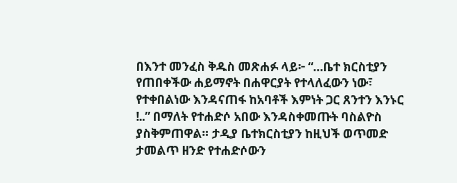በእንተ መንፈስ ቅዱስ መጽሐፉ ላይ፦ “…ቤተ ክርስቲያን የጠበቀችው ሐይማኖት በሐዋርያት የተላለፈውን ነው፣ የተቀበልነው እንዳናጠፋ ከአባቶች እምነት ጋር ጸንተን እንኑር !..” በማለት የተሐድሶ አበው እንዳስቀመጡት ባስልዮስ ያስቅምጠዋል። ታዲያ ቤተክርስቲያን ከዚህች ወጥመድ ታመልጥ ዘንድ የተሐድሶውን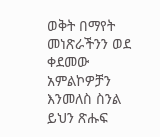ወቅት በማየት መነጽራችንን ወደ ቀደመው አምልኮዎቻን እንመለስ ስንል ይህን ጽሑፍ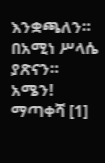እንቋጫለን። በአሚነ ሥላሴ ያጽናን። አሜን! ማጣቀሻ [1]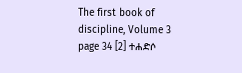The first book of discipline, Volume 3 page 34 [2] ተሐድሶ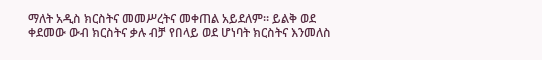ማለት አዲስ ክርስትና መመሥረትና መቀጠል አይደለም። ይልቅ ወደ ቀደመው ውብ ክርስትና ቃሉ ብቻ የበላይ ወደ ሆነባት ክርስትና እንመለስ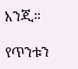እንጂ።

የጥንቱን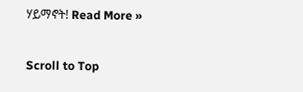ሃይማኖት! Read More »

Scroll to Top